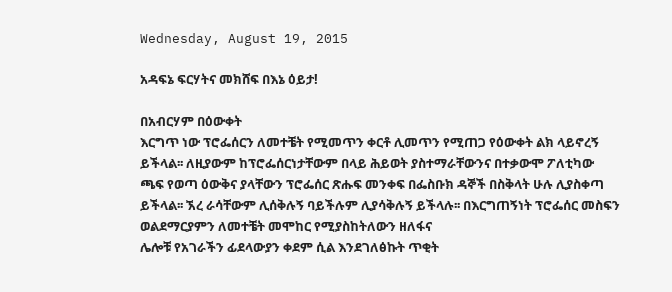Wednesday, August 19, 2015

አዳፍኔ ፍርሃትና መክሸፍ በእኔ ዕይታ!

በአብርሃም በዕውቀት
እርግጥ ነው ፕሮፌሰርን ለመተቼት የሚመጥን ቀርቶ ሊመጥን የሚጠጋ የዕውቀት ልክ ላይኖረኝ ይችላል፡፡ ለዚያውም ከፕሮፌሰርነታቸውም በላይ ሕይወት ያስተማራቸውንና በተቃውሞ ፖለቲካው ጫፍ የወጣ ዕውቅና ያላቸውን ፕሮፌሰር ጽሑፍ መንቀፍ በፌስቡክ ዳኞች በስቅላት ሁሉ ሊያስቀጣ ይችላል፡፡ ኧረ ራሳቸውም ሊሰቅሉኝ ባይችሉም ሊያሳቅሉኝ ይችላሉ፡፡ በእርግጠኝነት ፕሮፌሰር መስፍን ወልደማርያምን ለመተቼት መሞከር የሚያስከትለውን ዘለፋና
ሌሎቹ የአገራችን ፊደላውያን ቀደም ሲል እንደገለፅኩት ጥቂት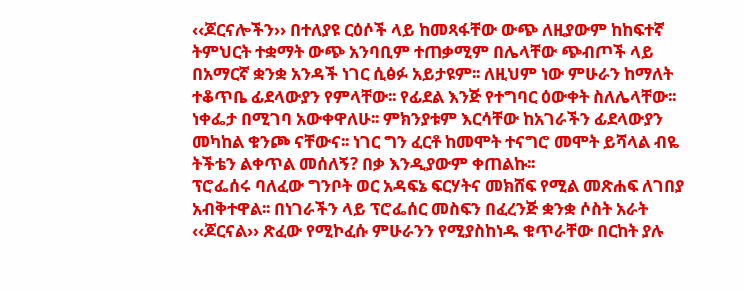‹‹ጆርናሎችን›› በተለያዩ ርዕሶች ላይ ከመጻፋቸው ውጭ ለዚያውም ከከፍተኛ ትምህርት ተቋማት ውጭ አንባቢም ተጠቃሚም በሌላቸው ጭብጦች ላይ በአማርኛ ቋንቋ አንዳች ነገር ሲፅፉ አይታዩም፡፡ ለዚህም ነው ምሁራን ከማለት ተቆጥቤ ፊደላውያን የምላቸው፡፡ የፊደል እንጅ የተግባር ዕውቀት ስለሌላቸው፡፡
ነቀፌታ በሚገባ አውቀዋለሁ፡፡ ምክንያቱም እርሳቸው ከአገራችን ፊደላውያን መካከል ቁንጮ ናቸውና፡፡ ነገር ግን ፈርቶ ከመሞት ተናግሮ መሞት ይሻላል ብዬ ትችቴን ልቀጥል መሰለኝ? በቃ እንዲያውም ቀጠልኩ፡፡
ፕሮፌሰሩ ባለፈው ግንቦት ወር አዳፍኔ ፍርሃትና መክሸፍ የሚል መጽሐፍ ለገበያ አብቅተዋል፡፡ በነገራችን ላይ ፕሮፌሰር መስፍን በፈረንጅ ቋንቋ ሶስት አራት ‹‹ጆርናል›› ጽፈው የሚኮፈሱ ምሁራንን የሚያስከነዱ ቁጥራቸው በርከት ያሉ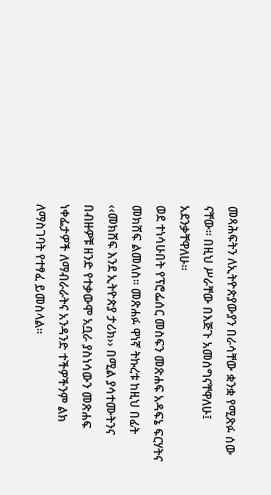መጻሕፍትን ለኢትዮጵያውያን በራሳቸው ቋንቋ የሚጽፉ ሰው ናቸው፡፡ በዚህ ሥራቸው በእጅጉ አመሰግናቸዋለሁ፤ አደንቃቸዋለሁ፡፡
ወደ ተነሳሁበት የፕሮፌሰር መስፍን መጽሐፍ አዳፍኔ ፍርሃትና መክሸፍ ልመለስ፡፡ መጽሐፉ ዋነኛ ትኩረቱ ከዚህ በፊት ‹‹መክሸፍ እንደ ኢትዮጵያ ታሪክ›› በሚል ያሳተሙትንና በብዙዎቹ ዘንድ የተቃውሞ አቧራ ያስነሳውን መጽሐፍ ነቀፌታዎች ለማብራራትና አንዳንድ ተችዎችንም ልክ ለማስገባት የተፃፈ ይመስላል፡፡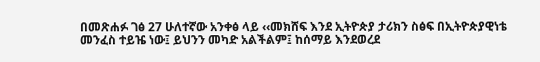በመጽሐፉ ገፅ 27 ሁለተኛው አንቀፅ ላይ ‹‹መክሸፍ እንደ ኢትዮጵያ ታሪክን ስፅፍ በኢትዮጵያዊነቴ መንፈስ ተይዤ ነው፤ ይህንን መካድ አልችልም፤ ከሰማይ እንደወረደ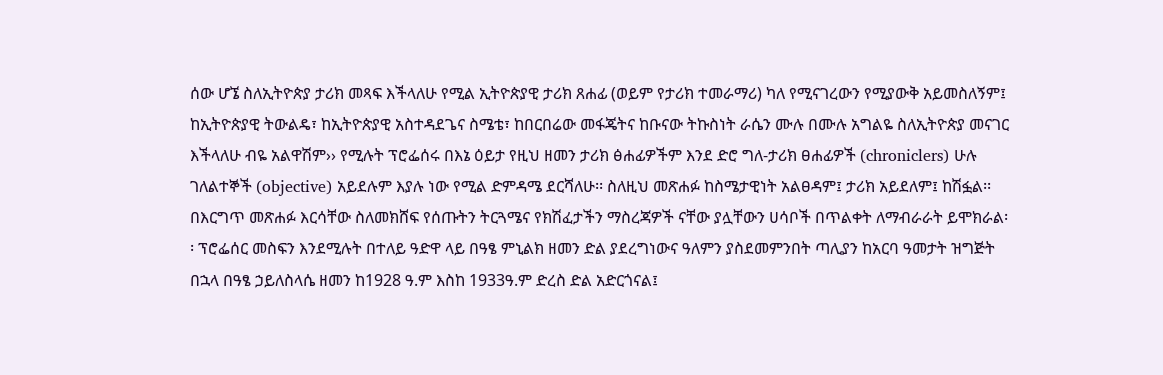ሰው ሆኜ ስለኢትዮጵያ ታሪክ መጻፍ እችላለሁ የሚል ኢትዮጵያዊ ታሪክ ጸሐፊ (ወይም የታሪክ ተመራማሪ) ካለ የሚናገረውን የሚያውቅ አይመስለኝም፤ ከኢትዮጵያዊ ትውልዴ፣ ከኢትዮጵያዊ አስተዳደጌና ስሜቴ፣ ከበርበሬው መፋጄትና ከቡናው ትኩስነት ራሴን ሙሉ በሙሉ አግልዬ ስለኢትዮጵያ መናገር እችላለሁ ብዬ አልዋሽም›› የሚሉት ፕሮፌሰሩ በእኔ ዕይታ የዚህ ዘመን ታሪክ ፅሐፊዎችም እንደ ድሮ ግለ-ታሪክ ፀሐፊዎች (chroniclers) ሁሉ ገለልተኞች (objective) አይደሉም እያሉ ነው የሚል ድምዳሜ ደርሻለሁ፡፡ ስለዚህ መጽሐፉ ከስሜታዊነት አልፀዳም፤ ታሪክ አይደለም፤ ከሽፏል፡፡
በእርግጥ መጽሐፉ እርሳቸው ስለመክሸፍ የሰጡትን ትርጓሜና የክሽፈታችን ማስረጃዎች ናቸው ያሏቸውን ሀሳቦች በጥልቀት ለማብራራት ይሞክራል፡፡ ፕሮፌሰር መስፍን እንደሚሉት በተለይ ዓድዋ ላይ በዓፄ ምኒልክ ዘመን ድል ያደረግነውና ዓለምን ያስደመምንበት ጣሊያን ከአርባ ዓመታት ዝግጅት በኋላ በዓፄ ኃይለስላሴ ዘመን ከ1928 ዓ.ም እስከ 1933ዓ.ም ድረስ ድል አድርጎናል፤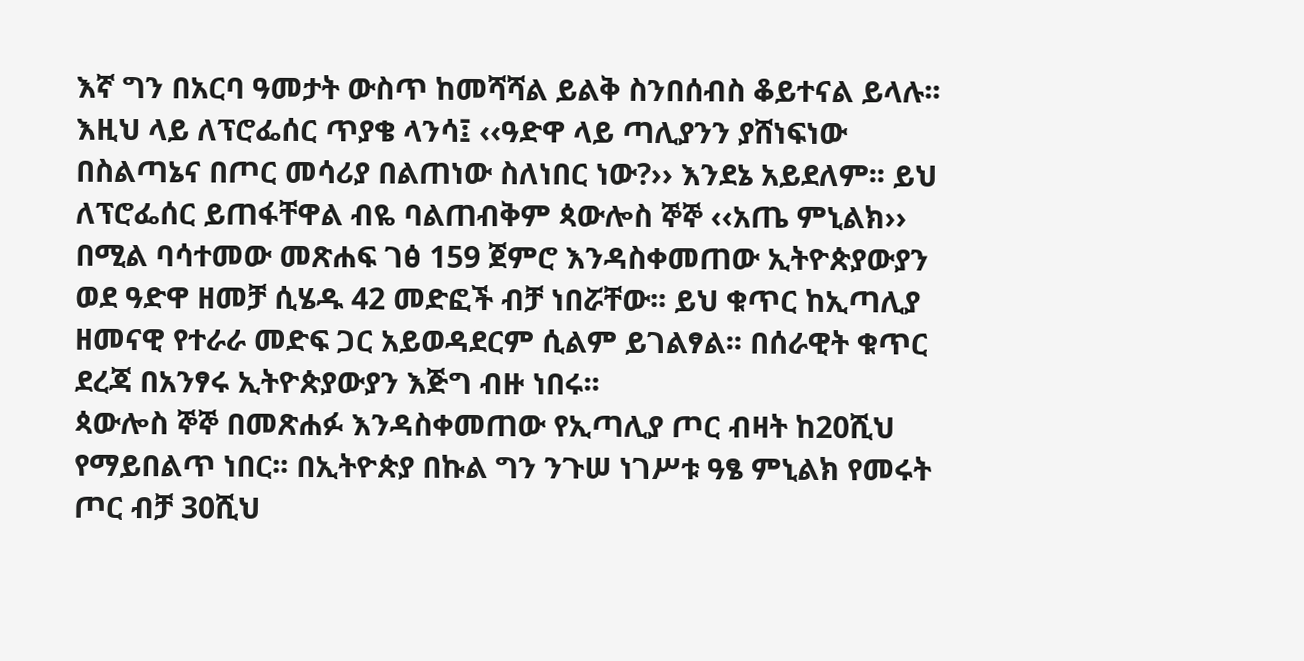እኛ ግን በአርባ ዓመታት ውስጥ ከመሻሻል ይልቅ ስንበሰብስ ቆይተናል ይላሉ፡፡ እዚህ ላይ ለፕሮፌሰር ጥያቄ ላንሳ፤ ‹‹ዓድዋ ላይ ጣሊያንን ያሸነፍነው በስልጣኔና በጦር መሳሪያ በልጠነው ስለነበር ነው?›› እንደኔ አይደለም፡፡ ይህ ለፕሮፌሰር ይጠፋቸዋል ብዬ ባልጠብቅም ጳውሎስ ኞኞ ‹‹አጤ ምኒልክ›› በሚል ባሳተመው መጽሐፍ ገፅ 159 ጀምሮ እንዳስቀመጠው ኢትዮጵያውያን ወደ ዓድዋ ዘመቻ ሲሄዱ 42 መድፎች ብቻ ነበሯቸው፡፡ ይህ ቁጥር ከኢጣሊያ ዘመናዊ የተራራ መድፍ ጋር አይወዳደርም ሲልም ይገልፃል፡፡ በሰራዊት ቁጥር ደረጃ በአንፃሩ ኢትዮጵያውያን እጅግ ብዙ ነበሩ፡፡
ጳውሎስ ኞኞ በመጽሐፉ እንዳስቀመጠው የኢጣሊያ ጦር ብዛት ከ20ሺህ የማይበልጥ ነበር፡፡ በኢትዮጵያ በኩል ግን ንጉሠ ነገሥቱ ዓፄ ምኒልክ የመሩት ጦር ብቻ 30ሺህ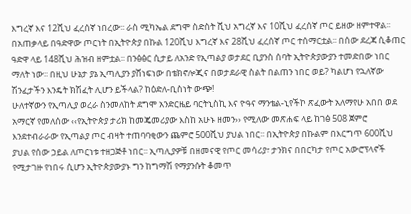እግረኛ እና 12ሺህ ፈረሰኛ ነበረው፡፡ ራስ ሚካኤል ደግሞ ስድስት ሺህ አግረኛ እና 10ሺህ ፈረሰኛ ጦር ይዘው ዘምተዋል፡፡ በአጠቃላይ በዓድዋው ጦርነት በኢትዮጵያ በኩል 120ሺህ እግረኛ እና 28ሺህ ፈረሰኛ ጦር ተሰማርቷል፡፡ በሰው ደረጃ ሲቆጠር ዓድዋ ላይ 148ሺህ ሕዝብ ዘምቷል፡፡ በንፅፅር ሲታይ ለአንድ የኢጣልያ ወታደር ቢያንስ ሰባት ኢትዮጵያውያን ተመድበው ነበር ማለት ነው፡፡ በዚህ ሁኔታ ያኔ ኢጣሊያን ያሸነፍነው በቴክኖሎጂና በወታደራዊ ስልት በልጠን ነበር ወይ? ካልሆነ የኋለኛው ሽንፈታችን እንዴት ክሽፈት ሊሆን ይችላል? ከዕድለ-ቢስነት ውጭ!
ሁለተኛውን የኢጣሊያ ወረራ ስንመለከት ደግሞ አንድርዜይ ባርትኒስኪ እና ዮዓና ማንቴል-ኒየችኮ ጽፈውት አለማየሁ አበበ ወደ አማርኛ የመለሰው ‹‹የኢትዮጵያ ታሪክ ከመጄመሪያው እስከ አሁኑ ዘመን›› የሚለው መጽሐፍ ላይ ከገፅ 508 ጀምሮ እንደተብራራው የኢጣልያ ጦር ብዛት ተጠባባቂውን ጨምሮ 500ሺህ ያህል ነበር፡፡ በኢትዮጵያ በኩልም በእርግጥ 600ሺህ ያህል የሰው ኃይል ለጦርነቱ ተዘጋጅቶ ነበር፡፡ ኢጣሊያዎቹ በዘመናዊ የጦር መሳሪያ፣ ታንክና በበርካታ የጦር አውሮፕላኖች የሚታገዙ የነበሩ ሲሆን ኢትዮጵያውያኑ ግን ከግማሽ የማያንሱት ቆመጥ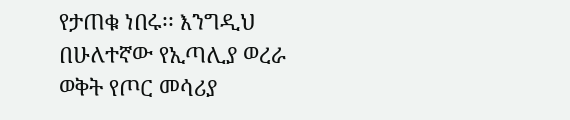የታጠቁ ነበሩ፡፡ እንግዲህ በሁለተኛው የኢጣሊያ ወረራ ወቅት የጦር መሳሪያ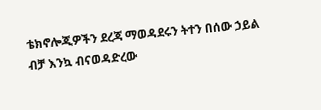ቴክኖሎጂዎችን ደረጃ ማወዳደሩን ትተን በሰው ኃይል ብቻ እንኳ ብናወዳድረው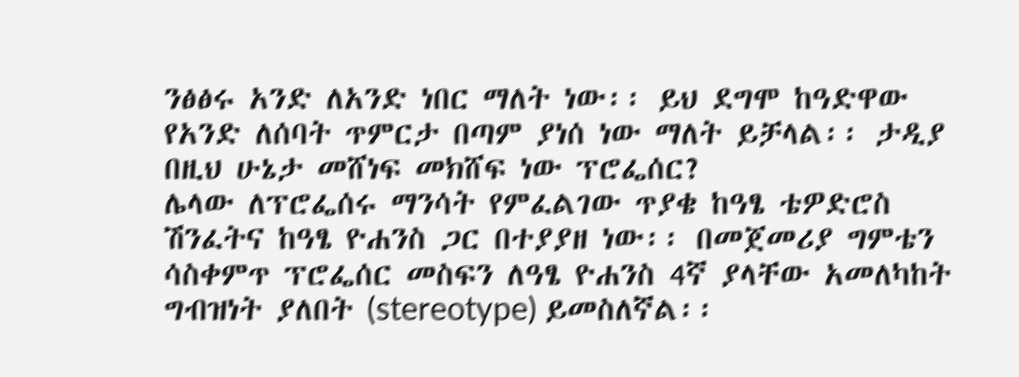ንፅፅሩ አንድ ለአንድ ነበር ማለት ነው፡፡ ይህ ደግሞ ከዓድዋው የአንድ ለሰባት ጥምርታ በጣም ያነሰ ነው ማለት ይቻላል፡፡ ታዲያ በዚህ ሁኔታ መሸነፍ መክሸፍ ነው ፕሮፌሰር?
ሌላው ለፕሮፌሰሩ ማንሳት የምፈልገው ጥያቄ ከዓፄ ቴዎድሮስ ሽንፈትና ከዓፄ ዮሐንስ ጋር በተያያዘ ነው፡፡ በመጀመሪያ ግምቴን ሳስቀምጥ ፕሮፌሰር መስፍን ለዓፄ ዮሐንስ 4ኛ ያላቸው አመለካከት ግብዝነት ያለበት (stereotype) ይመስለኛል፡፡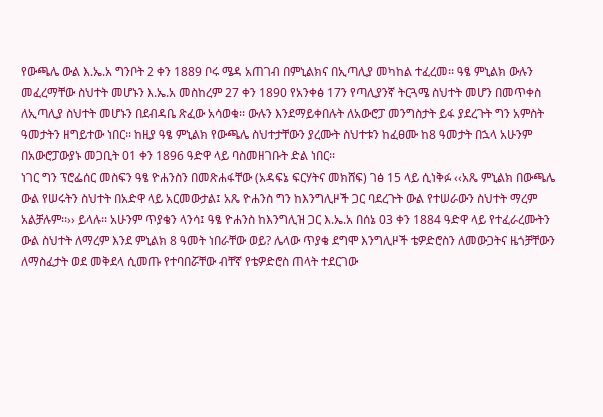የውጫሌ ውል እ.ኤ.አ ግንቦት 2 ቀን 1889 ቦሩ ሜዳ አጠገብ በምኒልክና በኢጣሊያ መካከል ተፈረመ፡፡ ዓፄ ምኒልክ ውሉን መፈረማቸው ስህተት መሆኑን እ.ኤ.አ መስከረም 27 ቀን 1890 የአንቀፅ 17ን የጣሊያንኛ ትርጓሜ ስህተት መሆን በመጥቀስ ለኢጣሊያ ስህተት መሆኑን በደብዳቤ ጽፈው አሳወቁ፡፡ ውሉን እንደማይቀበሉት ለአውሮፓ መንግስታት ይፋ ያደረጉት ግን አምስት ዓመታትን ዘግይተው ነበር፡፡ ከዚያ ዓፄ ምኒልክ የውጫሌ ስህተታቸውን ያረሙት ስህተቱን ከፈፀሙ ከ8 ዓመታት በኋላ አሁንም በአውሮፓውያኑ መጋቢት 01 ቀን 1896 ዓድዋ ላይ ባስመዘገቡት ድል ነበር፡፡
ነገር ግን ፕሮፌሰር መስፍን ዓፄ ዮሐንስን በመጽሐፋቸው (አዳፍኔ ፍርሃትና መክሸፍ) ገፅ 15 ላይ ሲነቅፉ ‹‹አጼ ምኒልክ በውጫሌ ውል የሠሩትን ስህተት በአድዋ ላይ አርመውታል፤ አጼ ዮሐንስ ግን ከእንግሊዞች ጋር ባደረጉት ውል የተሠራውን ስህተት ማረም አልቻሉም፡፡›› ይላሉ፡፡ አሁንም ጥያቄን ላንሳ፤ ዓፄ ዮሐንስ ከእንግሊዝ ጋር እ.ኤ.አ በሰኔ 03 ቀን 1884 ዓድዋ ላይ የተፈራረሙትን ውል ስህተት ለማረም እንደ ምኒልክ 8 ዓመት ነበራቸው ወይ? ሌላው ጥያቄ ደግሞ እንግሊዞች ቴዎድሮስን ለመውጋትና ዜጎቻቸውን ለማስፈታት ወደ መቅደላ ሲመጡ የተባበሯቸው ብቸኛ የቴዎድሮስ ጠላት ተደርገው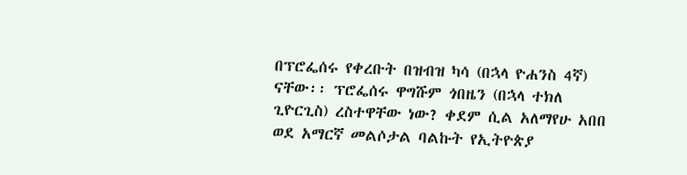በፕሮፌሰሩ የቀረቡት በዝብዝ ካሳ (በኋላ ዮሐንስ 4ኛ) ናቸው፡፡ ፕሮፌሰሩ ዋግሹም ጎበዜን (በኋላ ተክለ ጊዮርጊስ) ረስተዋቸው ነው? ቀደም ሲል አለማየሁ አበበ ወደ አማርኛ መልሶታል ባልኩት የኢትዮጵያ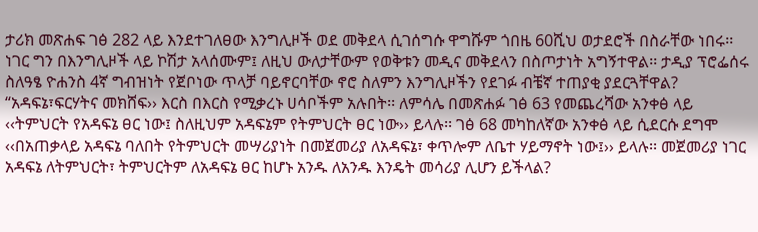ታሪክ መጽሐፍ ገፅ 282 ላይ እንደተገለፀው እንግሊዞች ወደ መቅደላ ሲገሰግሱ ዋግሹም ጎበዜ 60ሺህ ወታደሮች በስራቸው ነበሩ፡፡ ነገር ግን በእንግሊዞች ላይ ኮሽታ አላሰሙም፤ ለዚህ ውለታቸውም የወቅቱን መዲና መቅደላን በስጦታነት አግኝተዋል፡፡ ታዲያ ፕሮፌሰሩ ስለዓፄ ዮሐንስ 4ኛ ግብዝነት የጀቦነው ጥላቻ ባይኖርባቸው ኖሮ ስለምን እንግሊዞችን የደገፉ ብቼኛ ተጠያቂ ያደርጓቸዋል?
“አዳፍኔ፣ፍርሃትና መክሸፍ›› እርስ በእርስ የሚቃረኑ ሀሳቦችም አሉበት፡፡ ለምሳሌ በመጽሐፉ ገፅ 63 የመጨረሻው አንቀፅ ላይ ‹‹ትምህርት የአዳፍኔ ፀር ነው፤ ስለዚህም አዳፍኔም የትምህርት ፀር ነው›› ይላሉ፡፡ ገፅ 68 መካከለኛው አንቀፅ ላይ ሲደርሱ ደግሞ ‹‹በአጠቃላይ አዳፍኔ ባለበት የትምህርት መሣሪያነት በመጀመሪያ ለአዳፍኔ፣ ቀጥሎም ለቤተ ሃይማኖት ነው፤›› ይላሉ፡፡ መጀመሪያ ነገር አዳፍኔ ለትምህርት፣ ትምህርትም ለአዳፍኔ ፀር ከሆኑ አንዱ ለአንዱ እንዴት መሳሪያ ሊሆን ይችላል?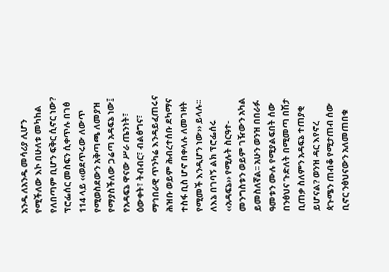አንዱ ለአንዱ መሳሪያ ሊሆን የሚችለው እኮ በሁለቱ መካከል የለበጣም ቢሆን ፍቅር ሲኖር ነው?
ፕሮፌሰር መስፍን ሲቀጥሉ በገፅ 114 ላይ ‹‹ወደጥሩው ለውጥ የሚወስደውን አቅጣጫ ለመያዝ የማያስችለው ጋሬጣ አዳፍኔ ነው፤ የአዳፍኔ ዋናው ሥራ ጤንነት፣ ዕውቀት፣ ትብብር፣ ብልፅግና፣ ማኅበራዊ ጥንካሬ እንዳይፈጠሩና ሕዝቡ ወይም ሕብረተሰቡ ደካማና ተስፋ ቢስ ሆኖ በቀላሉ ለመገዛት የሚመች እንዲሆን ነው›› ይላሉ፡፡ ለእኔ በገባኝ ልክ ፕሮፌሰሩ ‹‹አዳፍኔ›› የሚሉት ስርዓተ-መንግስቱን ወይም ገዥውን አካል ይመስለኛል፡፡ አሁን ወንዝ በበራፉ ዓመቱን ሙሉ የሚያልፍበት ሰው በንፅህና ጉድለት በሚመጣ በሽታ ቢጠቃ ስለምን አዳፍኔ ተጠያቂ ይሆናል? ወንዝ ዳር እየኖረ ጳጉሜን ጠብቆ የሚታጠብ ሰው ቢኖር ንፅህናውን አለመጠበቁ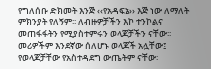የግለሰቡ ድክመት እንጅ ‹‹የአዳፍኔ›› እጅ ነው ለማለት ምክንያት የለኝም፡፡ ለብዙዎቻችን እኮ ተንኮልና መጠፋፋትን የሚያስተምሩን ወላጆቻችን ናቸው፡፡ መሪዎችም እንደኛው ሰለሆኑ ወላጆች አሏቸው፤ የወላጆቻቸው የአስተዳደግ ውጤትም ናቸው፡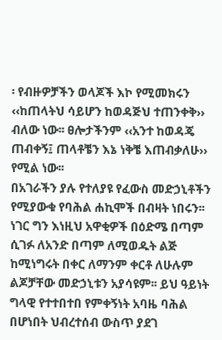፡ የብዙዎቻችን ወላጆች እኮ የሚመክሩን ‹‹ከጠላትህ ሳይሆን ከወዳጅህ ተጠንቀቅ›› ብለው ነው፡፡ ፀሎታችንም ‹‹አንተ ከወዳጄ ጠብቀኝ፤ ጠላቶቼን እኔ ነቅቼ እጠብቃለሁ›› የሚል ነው፡፡
በአገራችን ያሉ የተለያዩ የፈውስ መድኃኒቶችን የሚያውቁ የባሕል ሐኪሞች በብዛት ነበሩን፡፡ ነገር ግን እነዚህ አዋቂዎች በዕድሜ በጣም ሲገፉ ለአንድ በጣም ለሚወዱት ልጅ ከሚነግሩት በቀር ለማንም ቀርቶ ለሁሉም ልጆቻቸው መድኃኒቱን አያሳዩም፡፡ ይህ ዓይነት ግላዊ የተተበተበ የምቀኝነት አባዜ ባሕል በሆነበት ህብረተሰብ ውስጥ ያደገ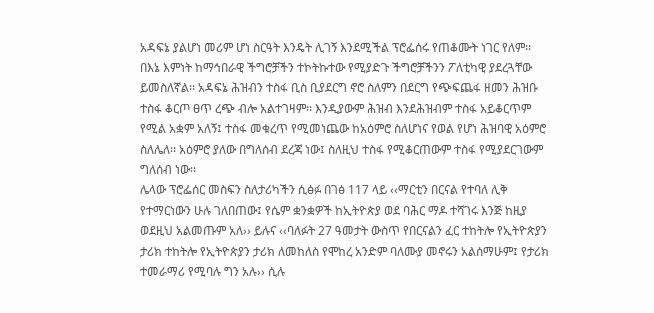አዳፍኔ ያልሆነ መሪም ሆነ ስርዓት እንዴት ሊገኝ እንደሚችል ፕሮፌሰሩ የጠቆሙት ነገር የለም፡፡ በእኔ እምነት ከማኅበራዊ ችግሮቻችን ተኮትኩተው የሚያድጉ ችግሮቻችንን ፖለቲካዊ ያደረጓቸው ይመስለኛል፡፡ አዳፍኔ ሕዝብን ተስፋ ቢስ ቢያደርግ ኖሮ ስለምን በደርግ የጭፍጨፋ ዘመን ሕዝቡ ተስፋ ቆርጦ ፀጥ ረጭ ብሎ አልተገዛም፡፡ እንዲያውም ሕዝብ እንደሕዝብም ተስፋ አይቆርጥም የሚል አቋም አለኝ፤ ተስፋ መቁረጥ የሚመነጨው ከአዕምሮ ስለሆነና የወል የሆነ ሕዝባዊ አዕምሮ ስለሌለ፡፡ አዕምሮ ያለው በግለሰብ ደረጃ ነው፤ ስለዚህ ተስፋ የሚቆርጠውም ተስፋ የሚያደርገውም ግለሰብ ነው፡፡
ሌላው ፕሮፌሰር መስፍን ስለታሪካችን ሲፅፉ በገፅ 117 ላይ ‹‹ማርቲን በርናል የተባለ ሊቅ የተማርነውን ሁሉ ገለበጠው፤ የሴም ቋንቋዎች ከኢትዮጵያ ወደ ባሕር ማዶ ተሻገሩ እንጅ ከዚያ ወደዚህ አልመጡም አለ›› ይሉና ‹‹ባለፉት 27 ዓመታት ውስጥ የበርናልን ፈር ተከትሎ የኢትዮጵያን ታሪክ ተከትሎ የኢትዮጵያን ታሪክ ለመከለስ የሞከረ አንድም ባለሙያ መኖሩን አልሰማሁም፤ የታሪክ ተመራማሪ የሚባሉ ግን አሉ›› ሲሉ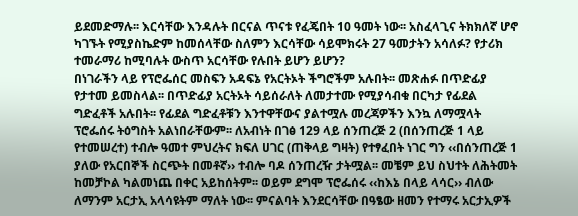ይደመድማሉ፡፡ እርሳቸው እንዳሉት በርናል ጥናቱ የፈጄበት 10 ዓመት ነው፡፡ አስፈላጊና ትክክለኛ ሆኖ ካገኙት የሚያስኬድም ከመሰላቸው ስለምን እርሳቸው ሳይሞክሩት 27 ዓመታትን አሳለፉ? የታሪክ ተመራማሪ ከሚባሉት ውስጥ አርሳቸው የሉበት ይሆን ይሆን?
በነገራችን ላይ የፕሮፌሰር መስፍን አዳፍኔ የአርትኦት ችግሮችም አሉበት፡፡ መጽሐፉ በጥድፊያ የታተመ ይመስላል፡፡ በጥድፊያ አርትኦት ሳይሰራለት ለመታተሙ የሚያሳብቁ በርካታ የፊደል ግድፈቶች አሉበት፡፡ የፊደል ግድፈቶቹን እንተዋቸውና ያልተሟሉ መረጃዎችን እንኳ ለማሟላት ፕሮፌሰሩ ትዕግስት አልነበራቸውም፡፡ ለአብነት በገፅ 129 ላይ ሰንጠረጅ 2 (በሰንጠረጅ 1 ላይ የተመሠረተ) ተብሎ ዓመተ ምህረትና ክፍለ ሀገር (ጠቅላይ ግዛት) የተፃፈበት ነገር ግን ‹‹በሰንጠረጅ 1 ያለው የአርበኞች ስርጭት በመቶኛ›› ተብሎ ባዶ ሰንጠረዥ ታትሟል፡፡ መቼም ይህ ስህተት ለሕትመት ከመቻኮል ካልመነጨ በቀር አይከሰትም፡፡ ወይም ደግሞ ፕሮፌሰሩ ‹‹ከእኔ በላይ ላሳር›› ብለው ለማንም አርታኢ አላሳዩትም ማለት ነው፡፡ ምናልባት እንደርሳቸው በዓፄው ዘመን የተማሩ አርታኢዎች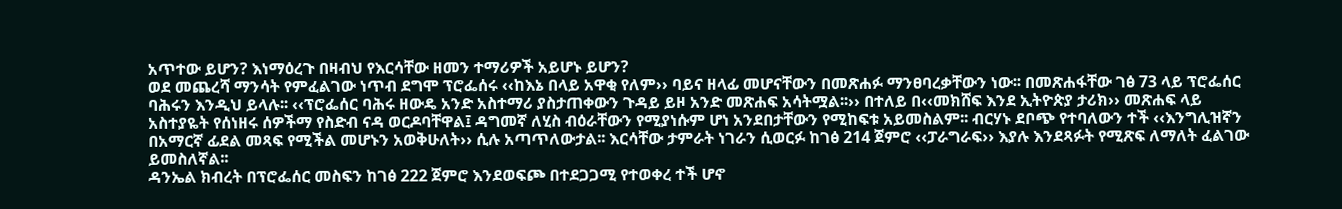አጥተው ይሆን? እነማዕረጉ በዛብህ የእርሳቸው ዘመን ተማሪዎች አይሆኑ ይሆን?
ወደ መጨረሻ ማንሳት የምፈልገው ነጥብ ደግሞ ፕሮፌሰሩ ‹‹ከእኔ በላይ አዋቂ የለም›› ባይና ዘላፊ መሆናቸውን በመጽሐፉ ማንፀባረቃቸውን ነው፡፡ በመጽሐፋቸው ገፅ 73 ላይ ፕሮፌሰር ባሕሩን እንዲህ ይላሉ፡፡ ‹‹ፕሮፌሰር ባሕሩ ዘውዴ አንድ አስተማሪ ያስታጠቀውን ጉዳይ ይዞ አንድ መጽሐፍ አሳትሟል፡፡›› በተለይ በ‹‹መክሸፍ እንደ ኢትዮጵያ ታሪክ›› መጽሐፍ ላይ አስተያዬት የሰነዘሩ ሰዎችማ የስድብ ናዳ ወርዶባቸዋል፤ ዳግመኛ ለሂስ ብዕራቸውን የሚያነሱም ሆነ አንደበታቸውን የሚከፍቱ አይመስልም፡፡ ብርሃኑ ደቦጭ የተባለውን ተች ‹‹እንግሊዝኛን በአማርኛ ፊደል መጻፍ የሚችል መሆኑን አወቅሁለት›› ሲሉ አጣጥለውታል፡፡ እርሳቸው ታምራት ነገራን ሲወርፉ ከገፅ 214 ጀምሮ ‹‹ፓራግራፍ›› እያሉ እንደጻፉት የሚጽፍ ለማለት ፈልገው ይመስለኛል፡፡
ዳንኤል ክብረት በፕሮፌሰር መስፍን ከገፅ 222 ጀምሮ እንደወፍጮ በተደጋጋሚ የተወቀረ ተች ሆኖ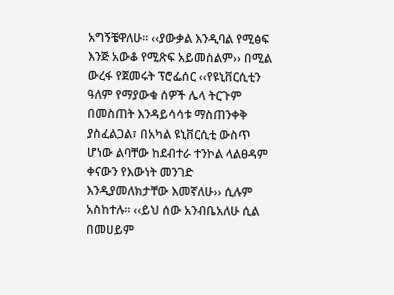አግኝቼዋለሁ፡፡ ‹‹ያውቃል እንዲባል የሚፅፍ እንጅ አውቆ የሚጽፍ አይመስልም›› በሚል ውረፋ የጀመሩት ፕሮፌሰር ‹‹የዩኒቨርሲቲን ዓለም የማያውቁ ሰዎች ሌላ ትርጉም በመስጠት እንዳይሳሳቱ ማስጠንቀቅ ያስፈልጋል፣ በአካል ዩኒቨርሲቲ ውስጥ ሆነው ልባቸው ከደብተራ ተንኮል ላልፀዳም ቀናውን የእውነት መንገድ እንዲያመለክታቸው እመኛለሁ›› ሲሉም አስከተሉ፡፡ ‹‹ይህ ሰው አንብቤአለሁ ሲል በመሀይም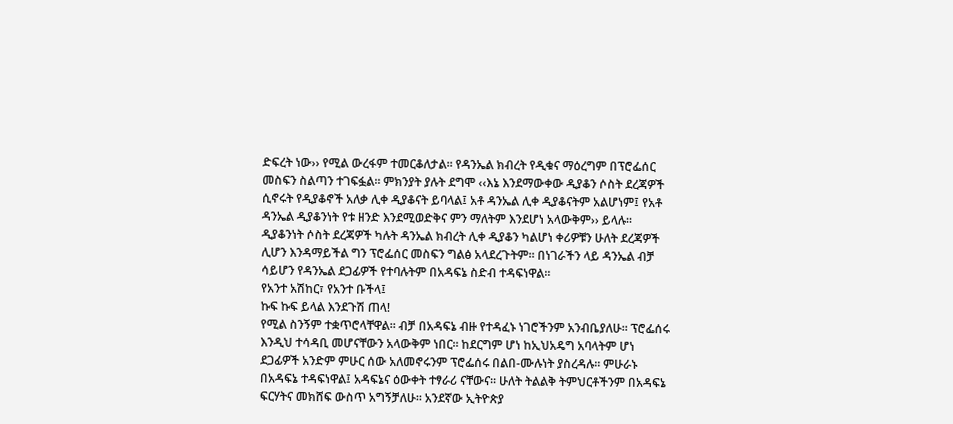ድፍረት ነው›› የሚል ውረፋም ተመርቆለታል፡፡ የዳንኤል ክብረት የዲቁና ማዕረግም በፕሮፌሰር መስፍን ስልጣን ተገፍፏል፡፡ ምክንያት ያሉት ደግሞ ‹‹እኔ እንደማውቀው ዲያቆን ሶስት ደረጃዎች ሲኖሩት የዲያቆኖች አለቃ ሊቀ ዲያቆናት ይባላል፤ አቶ ዳንኤል ሊቀ ዲያቆናትም አልሆነም፤ የአቶ ዳንኤል ዲያቆንነት የቱ ዘንድ እንደሚወድቅና ምን ማለትም እንደሆነ አላውቅም›› ይላሉ፡፡ ዲያቆንነት ሶስት ደረጃዎች ካሉት ዳንኤል ክብረት ሊቀ ዲያቆን ካልሆነ ቀሪዎቹን ሁለት ደረጃዎች ሊሆን እንዳማይችል ግን ፕሮፌሰር መስፍን ግልፅ አላደረጉትም፡፡ በነገራችን ላይ ዳንኤል ብቻ ሳይሆን የዳንኤል ደጋፊዎች የተባሉትም በአዳፍኔ ስድብ ተዳፍነዋል፡፡
የአንተ አሽከር፣ የአንተ ቡችላ፤
ኩፍ ኩፍ ይላል እንደጉሽ ጠላ!
የሚል ስንኝም ተቋጥሮላቸዋል፡፡ ብቻ በአዳፍኔ ብዙ የተዳፈኑ ነገሮችንም አንብቤያለሁ፡፡ ፕሮፌሰሩ እንዲህ ተሳዳቢ መሆናቸውን አላውቅም ነበር፡፡ ከደርግም ሆነ ከኢህአዴግ አባላትም ሆነ ደጋፊዎች አንድም ምሁር ሰው አለመኖሩንም ፕሮፌሰሩ በልበ-ሙሉነት ያስረዳሉ፡፡ ምሁራኑ በአዳፍኔ ተዳፍነዋል፤ አዳፍኔና ዕውቀት ተፃራሪ ናቸውና፡፡ ሁለት ትልልቅ ትምህርቶችንም በአዳፍኔ ፍርሃትና መክሸፍ ውስጥ አግኝቻለሁ፡፡ አንደኛው ኢትዮጵያ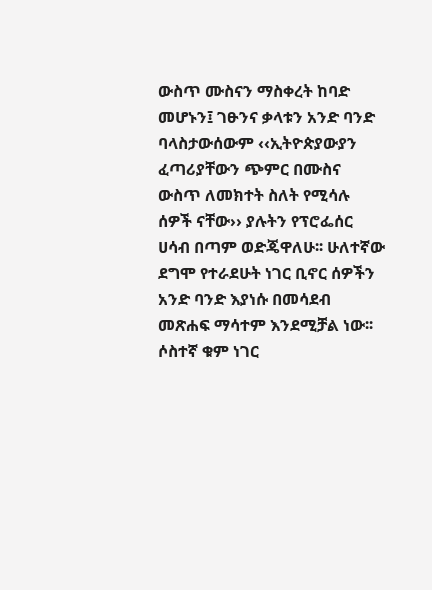ውስጥ ሙስናን ማስቀረት ከባድ መሆኑን፤ ገፁንና ቃላቱን አንድ ባንድ ባላስታውሰውም ‹‹ኢትዮጵያውያን ፈጣሪያቸውን ጭምር በሙስና ውስጥ ለመክተት ስለት የሚሳሉ ሰዎች ናቸው›› ያሉትን የፕሮፌሰር ሀሳብ በጣም ወድጄዋለሁ፡፡ ሁለተኛው ደግሞ የተራደሁት ነገር ቢኖር ሰዎችን አንድ ባንድ እያነሱ በመሳደብ መጽሐፍ ማሳተም እንደሚቻል ነው፡፡ ሶስተኛ ቁም ነገር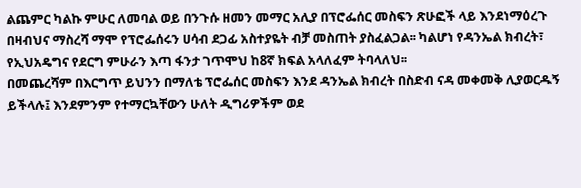ልጨምር ካልኩ ምሁር ለመባል ወይ በንጉሱ ዘመን መማር አሊያ በፕሮፌሰር መስፍን ጽሁፎች ላይ እንደነማዕረጉ በዛብህና ማስረሻ ማሞ የፕሮፌሰሩን ሀሳብ ደጋፊ አስተያዬት ብቻ መስጠት ያስፈልጋል፡፡ ካልሆነ የዳንኤል ክብረት፣ የኢህአዴግና የደርግ ምሁራን እጣ ፋንታ ገጥሞህ ከ8ኛ ክፍል አላለፈም ትባላለህ፡፡
በመጨረሻም በእርግጥ ይህንን በማለቴ ፕሮፌሰር መስፍን እንደ ዳንኤል ክብረት በስድብ ናዳ መቀመቅ ሊያወርዱኝ ይችላሉ፤ እንደምንም የተማርኳቸውን ሁለት ዲግሪዎችም ወደ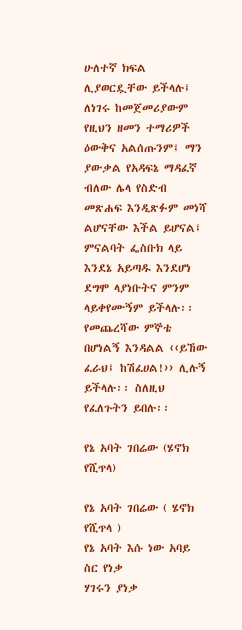ሁለተኛ ክፍል ሊያወርዷቸው ይችላሉ፤ ለነገሩ ከመጀመሪያውም የዚህን ዘመን ተማሪዎች ዕውቅና አልሰጡንም፤ ማን ያውቃል የአዳፍኔ ማዳፈኛ ብለው ሌላ የስድብ መጽሐፍ እንዲጽፉም መነሻ ልሆናቸው እችል ይሆናል፤ ምናልባት ፌስቡክ ላይ እንደኔ አይጣዱ እንደሆነ ደግሞ ላያነቡትና ምንም ላይቀየሙኝም ይችላሉ፡፡ የመጨረሻው ምኞቴ በሆነልኝ እንዳልል ‹‹ይኸው ፈራህ፤ ከሽፈሀል!›› ሊሉኝ ይችላሉ፡፡ ስለዚህ የፈለጉትን ይበሉ፡፡

የኔ አባት ገበሬው (ሄኖክ የሺጥላ)

የኔ አባት ገበሬው ( ሄኖክ የሺጥላ )
የኔ አባት እሱ ነው አባይ ስር የነቃ
ሃገሩን ያነቃ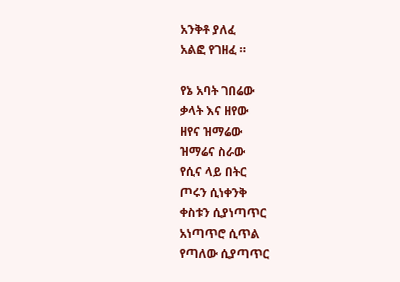አንቅቶ ያለፈ
አልፎ የገዘፈ ።

የኔ አባት ገበሬው
ቃላት እና ዘየው
ዘየና ዝማሬው
ዝማሬና ስራው
የሲና ላይ በትር
ጦሩን ሲነቀንቅ
ቀስቱን ሲያነጣጥር
አነጣጥሮ ሲጥል
የጣለው ሲያጣጥር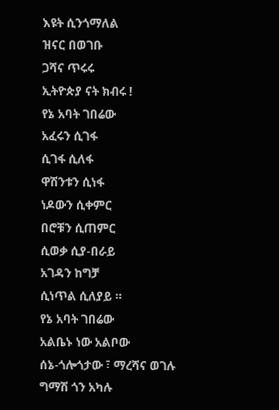እዩት ሲንጎማለል
ዝናር በወገቡ
ጋሻና ጥሩሩ
ኢትዮጵያ ናት ክብሩ !
የኔ አባት ገበሬው
አፈሩን ሲገፋ
ሲገፋ ሲለፋ
ዋሽንቱን ሲነፋ
ነዶውን ሲቀምር
በሮቹን ሲጠምር
ሲወቃ ሲያ-በራይ
አገዳን ከግቻ
ሲነጥል ሲለያይ ።
የኔ አባት ገበሬው
አልቤኑ ነው አልቦው
ሰኔ-ጎሎጎታው ፣ ማረሻና ወገሉ
ግማሽ ጎን አካሉ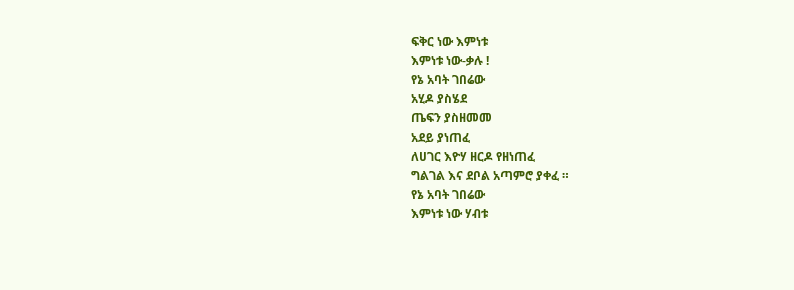ፍቅር ነው እምነቱ
እምነቱ ነው-ቃሉ !
የኔ አባት ገበሬው
አሂዶ ያስሄደ
ጤፍን ያስዘመመ
አደይ ያነጠፈ
ለሀገር እዮሃ ዘርዶ የዘነጠፈ
ግልገል እና ደቦል አጣምሮ ያቀፈ ።
የኔ አባት ገበሬው
እምነቱ ነው ሃብቱ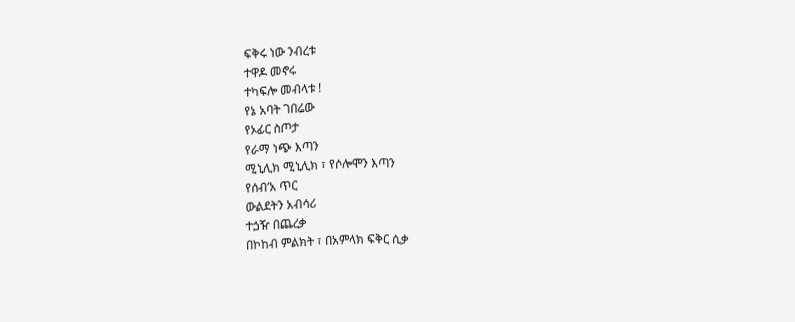ፍቅሩ ነው ንብረቱ
ተዋዶ መኖሩ
ተካፍሎ መብላቱ !
የኔ አባት ገበሬው
የኦፊር ስጦታ
የራማ ነጭ እጣን
ሚኒሊክ ሚኒሊክ ፣ የሶሎሞን እጣን
የሰብ’አ ጥር
ውልደትን አብሳሪ
ተጏዥ በጨረቃ
በኮከብ ምልክት ፣ በአምላክ ፍቅር ሲቃ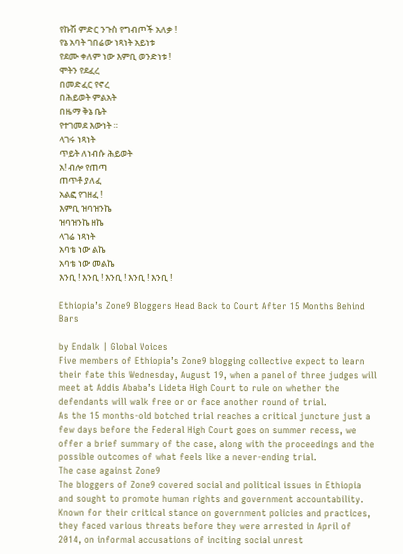የኩሽ ምድር ንጉስ የግብጦች አለቃ !
የኔ አባት ገበሬው ነጻነት አይነቱ
የደሙ ቀለም ነው እምቢ ወንድነቱ !
ሞትን የደፈረ
በመድፈር የኖረ
በሕይወት ምልአት
በዜማ ቅኔ ቤት
የተገመደ እውነት ።
ላገሩ ነጻነት
ጥይት ለነብሱ ሕይወት
አ! ብሎ የጠጣ
ጠጥቶ ያለፈ
አልፎ የገዘፈ !
እምቢ ዝባዝንኬ
ዝባዝንኬ ዘኬ
ላገሬ ነጻነት
አባቴ ነው ልኬ
አባቴ ነው መልኬ
እንቢ ! እንቢ ! እንቢ ! እንቢ ! እንቢ !

Ethiopia’s Zone9 Bloggers Head Back to Court After 15 Months Behind Bars

by Endalk | Global Voices
Five members of Ethiopia’s Zone9 blogging collective expect to learn their fate this Wednesday, August 19, when a panel of three judges will meet at Addis Ababa’s Lideta High Court to rule on whether the defendants will walk free or or face another round of trial.
As the 15 months-old botched trial reaches a critical juncture just a few days before the Federal High Court goes on summer recess, we offer a brief summary of the case, along with the proceedings and the possible outcomes of what feels like a never-ending trial.
The case against Zone9
The bloggers of Zone9 covered social and political issues in Ethiopia and sought to promote human rights and government accountability. Known for their critical stance on government policies and practices, they faced various threats before they were arrested in April of 2014, on informal accusations of inciting social unrest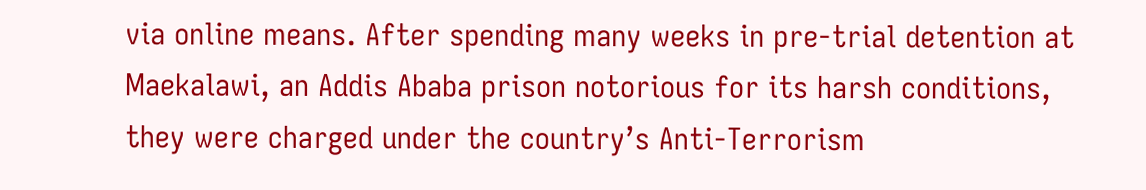via online means. After spending many weeks in pre-trial detention at Maekalawi, an Addis Ababa prison notorious for its harsh conditions, they were charged under the country’s Anti-Terrorism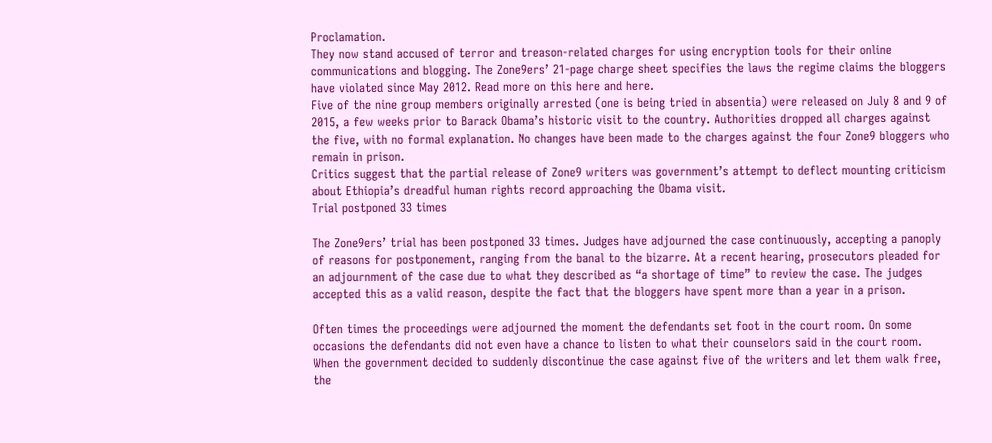Proclamation.
They now stand accused of terror and treason-related charges for using encryption tools for their online communications and blogging. The Zone9ers’ 21-page charge sheet specifies the laws the regime claims the bloggers have violated since May 2012. Read more on this here and here.
Five of the nine group members originally arrested (one is being tried in absentia) were released on July 8 and 9 of 2015, a few weeks prior to Barack Obama’s historic visit to the country. Authorities dropped all charges against the five, with no formal explanation. No changes have been made to the charges against the four Zone9 bloggers who remain in prison.
Critics suggest that the partial release of Zone9 writers was government’s attempt to deflect mounting criticism about Ethiopia’s dreadful human rights record approaching the Obama visit.
Trial postponed 33 times

The Zone9ers’ trial has been postponed 33 times. Judges have adjourned the case continuously, accepting a panoply of reasons for postponement, ranging from the banal to the bizarre. At a recent hearing, prosecutors pleaded for an adjournment of the case due to what they described as “a shortage of time” to review the case. The judges accepted this as a valid reason, despite the fact that the bloggers have spent more than a year in a prison.

Often times the proceedings were adjourned the moment the defendants set foot in the court room. On some occasions the defendants did not even have a chance to listen to what their counselors said in the court room.
When the government decided to suddenly discontinue the case against five of the writers and let them walk free, the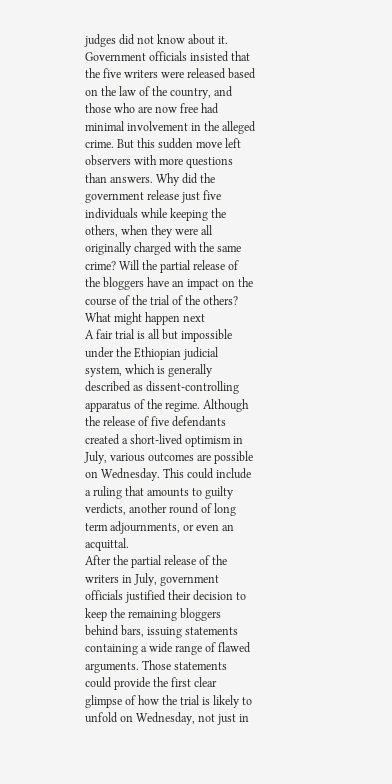judges did not know about it. Government officials insisted that the five writers were released based on the law of the country, and those who are now free had minimal involvement in the alleged crime. But this sudden move left observers with more questions than answers. Why did the government release just five individuals while keeping the others, when they were all originally charged with the same crime? Will the partial release of the bloggers have an impact on the course of the trial of the others?
What might happen next
A fair trial is all but impossible under the Ethiopian judicial system, which is generally described as dissent-controlling apparatus of the regime. Although the release of five defendants created a short-lived optimism in July, various outcomes are possible on Wednesday. This could include a ruling that amounts to guilty verdicts, another round of long term adjournments, or even an acquittal.
After the partial release of the writers in July, government officials justified their decision to keep the remaining bloggers behind bars, issuing statements containing a wide range of flawed arguments. Those statements could provide the first clear glimpse of how the trial is likely to unfold on Wednesday, not just in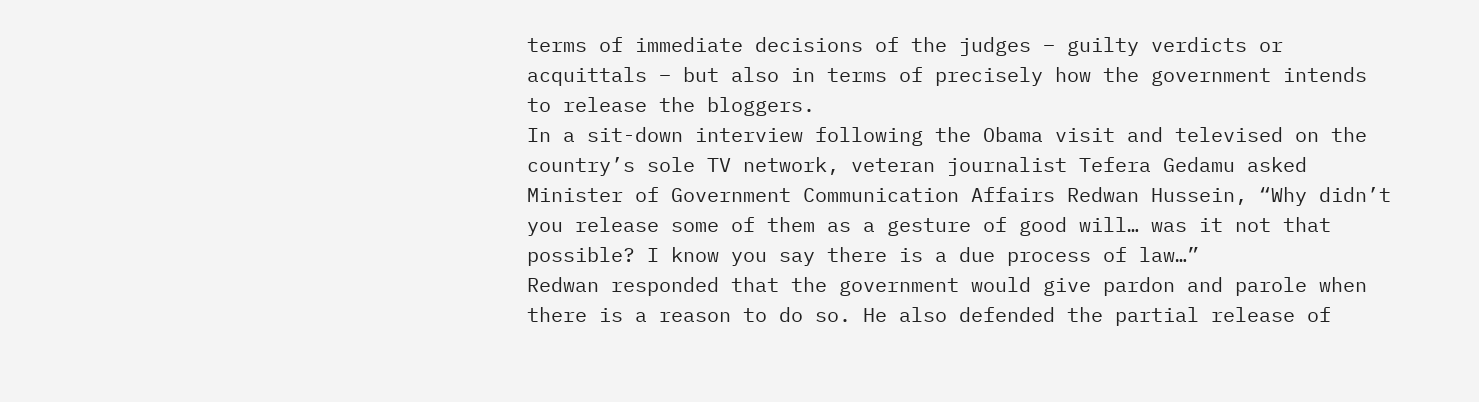terms of immediate decisions of the judges – guilty verdicts or acquittals – but also in terms of precisely how the government intends to release the bloggers.
In a sit-down interview following the Obama visit and televised on the country’s sole TV network, veteran journalist Tefera Gedamu asked Minister of Government Communication Affairs Redwan Hussein, “Why didn’t you release some of them as a gesture of good will… was it not that possible? I know you say there is a due process of law…”
Redwan responded that the government would give pardon and parole when there is a reason to do so. He also defended the partial release of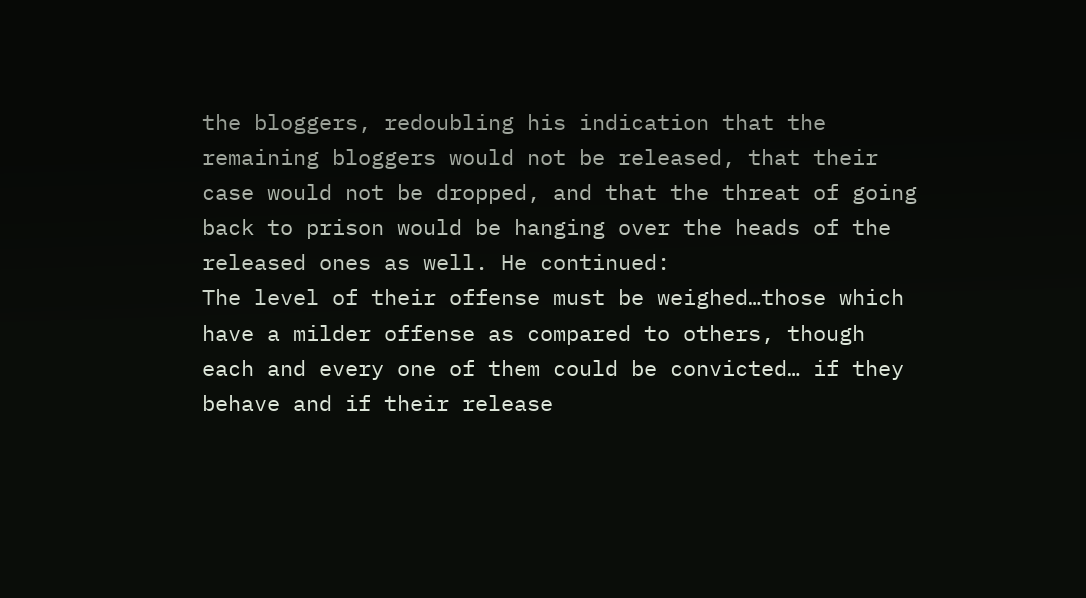the bloggers, redoubling his indication that the remaining bloggers would not be released, that their case would not be dropped, and that the threat of going back to prison would be hanging over the heads of the released ones as well. He continued:
The level of their offense must be weighed…those which have a milder offense as compared to others, though each and every one of them could be convicted… if they behave and if their release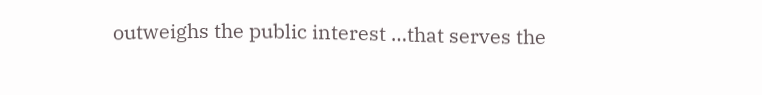outweighs the public interest …that serves the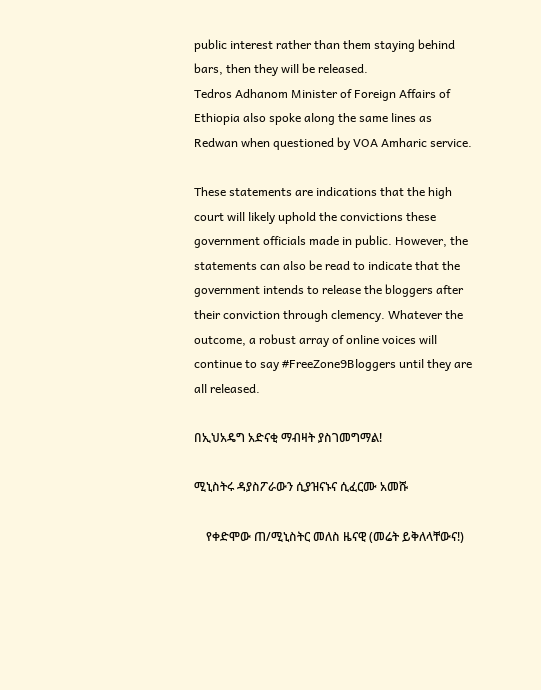public interest rather than them staying behind bars, then they will be released.
Tedros Adhanom Minister of Foreign Affairs of Ethiopia also spoke along the same lines as Redwan when questioned by VOA Amharic service.

These statements are indications that the high court will likely uphold the convictions these government officials made in public. However, the statements can also be read to indicate that the government intends to release the bloggers after their conviction through clemency. Whatever the outcome, a robust array of online voices will continue to say #FreeZone9Bloggers until they are all released.

በኢህአዴግ አድናቂ ማብዛት ያስገመግማል!

ሚኒስትሩ ዳያስፖራውን ሲያዝናኑና ሲፈርሙ አመሹ

    የቀድሞው ጠ/ሚኒስትር መለስ ዜናዊ (መሬት ይቅለላቸውና!)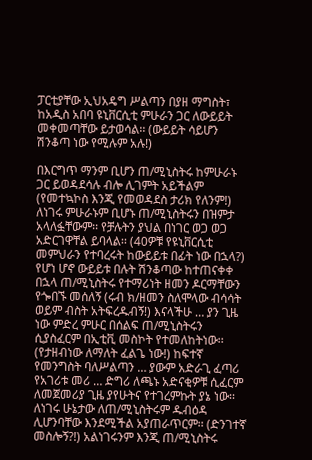ፓርቲያቸው ኢህአዴግ ሥልጣን በያዘ ማግስት፣ ከአዲስ አበባ ዩኒቨርሲቲ ምሁራን ጋር ለውይይት መቀመጣቸው ይታወሳል፡፡ (ውይይት ሳይሆን ሽንቆጣ ነው የሚሉም አሉ!)

በእርግጥ ማንም ቢሆን ጠ/ሚኒስትሩ ከምሁራኑ ጋር ይወዳደሳሉ ብሎ ሊገምት አይችልም (የመተኳኮስ እንጂ የመወዳደስ ታሪክ የለንም!) ለነገሩ ምሁራኑም ቢሆኑ ጠ/ሚኒስትሩን በዝምታ አላለፏቸውም፡፡ የቻሉትን ያህል በነገር ወጋ ወጋ አድርገዋቸል ይባላል፡፡ (40ዎቹ የዩኒቨርሲቲ መምህራን የተባረሩት ከውይይቱ በፊት ነው በኋላ?)
የሆነ ሆኖ ውይይቱ በሉት ሽንቆጣው ከተጠናቀቀ በኋላ ጠ/ሚኒስትሩ የተማሪነት ዘመን ዶርማቸውን የጐበኙ መሰለኝ (ሩብ ክ/ዘመን ስለሞላው ብሳሳት ወይም ብስት አትፍረዱብኝ!) እናላችሁ … ያን ጊዜ ነው ምድረ ምሁር በሰልፍ ጠ/ሚኒስትሩን ሲያስፈርም በኢቲቪ መስኮት የተመለከትነው፡፡ (የታዘብነው ለማለት ፈልጌ ነው!) ከፍተኛ የመንግስት ባለሥልጣን … ያውም አድራጊ ፈጣሪ የአገሪቱ መሪ … ድግሪ ለጫኑ አድናቂዎቹ ሲፈርም ለመጀመሪያ ጊዜ ያየሁትና የተገረምኩት ያኔ ነው፡፡
ለነገሩ ሁኔታው ለጠ/ሚኒስትሩም ዱብዕዳ ሊሆንባቸው እንደሚችል አያጠራጥርም፡፡ (ድንገተኛ መስሎኝ?!) አልነገሩንም እንጂ ጠ/ሚኒስትሩ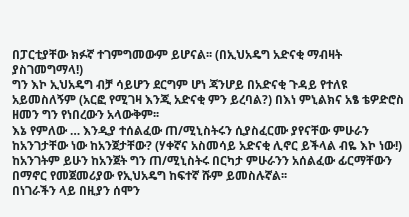በፓርቲያቸው ክፉኛ ተገምግመውም ይሆናል፡፡ (በኢህአዴግ አድናቂ ማብዛት ያስገመግማላ!)
ግን እኮ ኢህአዴግ ብቻ ሳይሆን ደርግም ሆነ ጃንሆይ በአድናቂ ጉዳይ የተለዩ አይመስለኝም (አርፎ የሚገዛ እንጂ አድናቂ ምን ይረባል?) በእነ ምኒልክና አፄ ቴዎድሮስ ዘመን ግን የነበረውን አላውቅም፡፡
እኔ የምለው … እንዲያ ተሰልፈው ጠ/ሚኒስትሩን ሲያስፈርሙ ያየናቸው ምሁራን ከአንገታቸው ነው ከአንጀታቸው? (ሃቀኛና አስመሳይ አድናቂ ሊኖር ይችላል ብዬ እኮ ነው!) ከአንገትም ይሁን ከአንጀት ግን ጠ/ሚኒስትሩ በርካታ ምሁራንን አሰልፈው ፊርማቸውን በማኖር የመጀመሪያው የኢህአዴግ ከፍተኛ ሹም ይመስሉኛል፡፡
በነገራችን ላይ በዚያን ሰሞን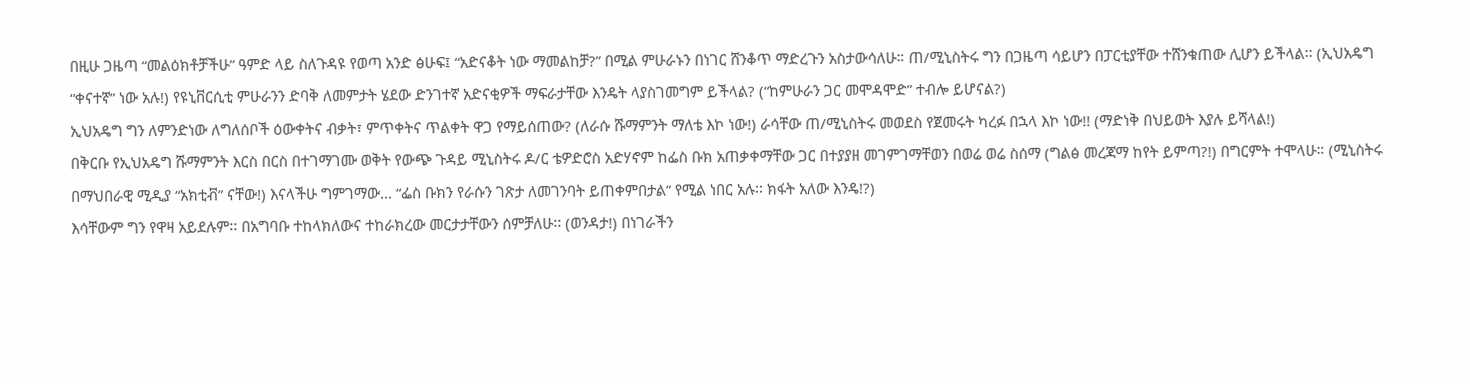በዚሁ ጋዜጣ “መልዕክቶቻችሁ” ዓምድ ላይ ስለጉዳዩ የወጣ አንድ ፅሁፍ፤ “አድናቆት ነው ማመልከቻ?” በሚል ምሁራኑን በነገር ሸንቆጥ ማድረጉን አስታውሳለሁ። ጠ/ሚኒስትሩ ግን በጋዜጣ ሳይሆን በፓርቲያቸው ተሸንቁጠው ሊሆን ይችላል፡፡ (ኢህአዴግ “ቀናተኛ” ነው አሉ!) የዩኒቨርሲቲ ምሁራንን ድባቅ ለመምታት ሄደው ድንገተኛ አድናቂዎች ማፍራታቸው እንዴት ላያስገመግም ይችላል? (“ከምሁራን ጋር መሞዳሞድ” ተብሎ ይሆናል?)
ኢህአዴግ ግን ለምንድነው ለግለሰቦች ዕውቀትና ብቃት፣ ምጥቀትና ጥልቀት ዋጋ የማይሰጠው? (ለራሱ ሹማምንት ማለቴ እኮ ነው!) ራሳቸው ጠ/ሚኒስትሩ መወደስ የጀመሩት ካረፉ በኋላ እኮ ነው!! (ማድነቅ በህይወት እያሉ ይሻላል!)
በቅርቡ የኢህአዴግ ሹማምንት እርስ በርስ በተገማገሙ ወቅት የውጭ ጉዳይ ሚኒስትሩ ዶ/ር ቴዎድሮስ አድሃኖም ከፌስ ቡክ አጠቃቀማቸው ጋር በተያያዘ መገምገማቸወን በወሬ ወሬ ስሰማ (ግልፅ መረጃማ ከየት ይምጣ?!) በግርምት ተሞላሁ። (ሚኒስትሩ በማህበራዊ ሚዲያ “አክቲቭ” ናቸው!) እናላችሁ ግምገማው… “ፌስ ቡክን የራሱን ገጽታ ለመገንባት ይጠቀምበታል” የሚል ነበር አሉ፡፡ ክፋት አለው እንዴ!?)
እሳቸውም ግን የዋዛ አይደሉም፡፡ በአግባቡ ተከላክለውና ተከራክረው መርታታቸውን ሰምቻለሁ፡፡ (ወንዳታ!) በነገራችን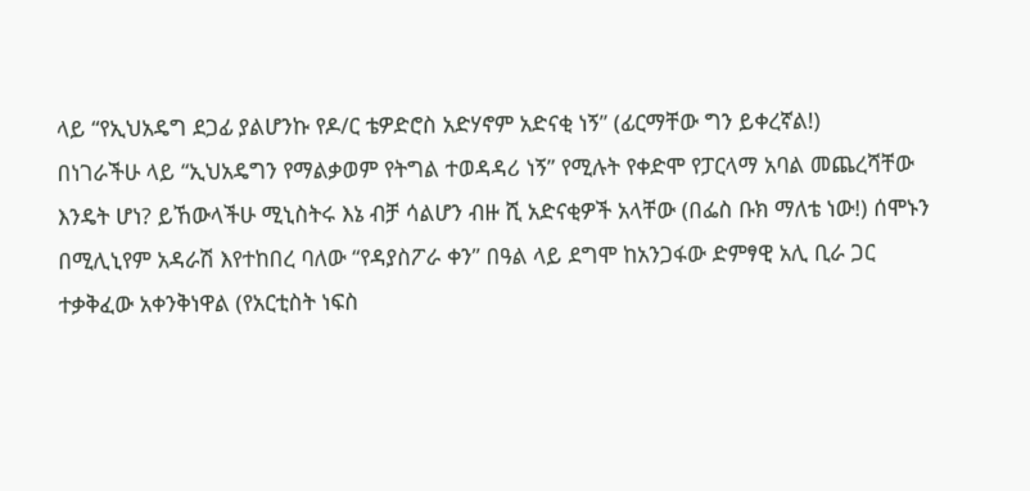ላይ “የኢህአዴግ ደጋፊ ያልሆንኩ የዶ/ር ቴዎድሮስ አድሃኖም አድናቂ ነኝ” (ፊርማቸው ግን ይቀረኛል!)
በነገራችሁ ላይ “ኢህአዴግን የማልቃወም የትግል ተወዳዳሪ ነኝ” የሚሉት የቀድሞ የፓርላማ አባል መጨረሻቸው እንዴት ሆነ? ይኸውላችሁ ሚኒስትሩ እኔ ብቻ ሳልሆን ብዙ ሺ አድናቂዎች አላቸው (በፌስ ቡክ ማለቴ ነው!) ሰሞኑን በሚሊኒየም አዳራሽ እየተከበረ ባለው “የዳያስፖራ ቀን” በዓል ላይ ደግሞ ከአንጋፋው ድምፃዊ አሊ ቢራ ጋር ተቃቅፈው አቀንቅነዋል (የአርቲስት ነፍስ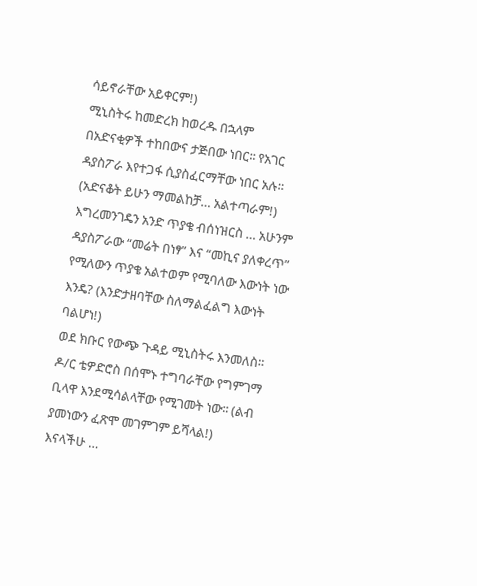ሳይኖራቸው አይቀርም!)
ሚኒስትሩ ከመድረክ ከወረዱ በኋላም በአድናቂዎች ተከበውና ታጅበው ነበር፡፡ የአገር ዳያስፖራ እየተጋፋ ሲያስፈርማቸው ነበር አሉ። (አድናቆት ይሁን ማመልከቻ… አልተጣራም!) እግረመንገዴን አንድ ጥያቄ ብሰነዝርስ … አሁንም ዳያስፖራው “መሬት በነፃ” እና “መኪና ያለቀረጥ” የሚለውን ጥያቄ አልተወም የሚባለው እውነት ነው እንዴ? (እንድታዘባቸው ስለማልፈልግ እውነት ባልሆነ!)
ወደ ክቡር የውጭ ጉዳይ ሚኒስትሩ እንመለስ። ዶ/ር ቴዎድሮስ በሰሞኑ ተግባራቸው የግምገማ ቢላዋ እንደሚሳልላቸው የሚገመት ነው፡፡ (ልብ ያመነውን ፈጽሞ መገምገም ይሻላል!)
እናላችሁ …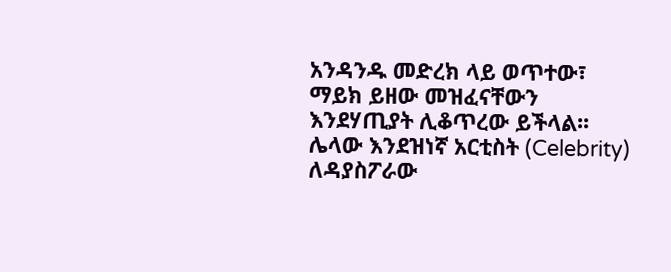አንዳንዱ መድረክ ላይ ወጥተው፣ ማይክ ይዘው መዝፈናቸውን እንደሃጢያት ሊቆጥረው ይችላል፡፡ ሌላው እንደዝነኛ አርቲስት (Celebrity) ለዳያስፖራው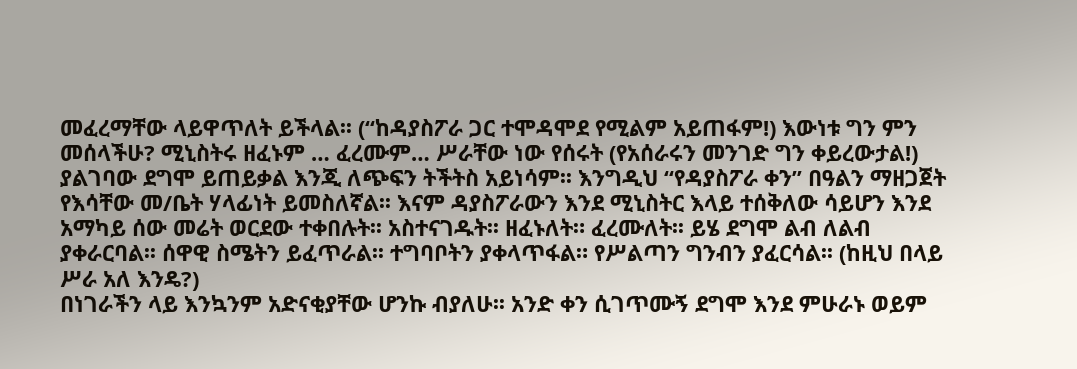መፈረማቸው ላይዋጥለት ይችላል፡፡ (“ከዳያስፖራ ጋር ተሞዳሞደ የሚልም አይጠፋም!) እውነቱ ግን ምን መሰላችሁ? ሚኒስትሩ ዘፈኑም … ፈረሙም… ሥራቸው ነው የሰሩት (የአሰራሩን መንገድ ግን ቀይረውታል!) ያልገባው ደግሞ ይጠይቃል እንጂ ለጭፍን ትችትስ አይነሳም፡፡ እንግዲህ “የዳያስፖራ ቀን” በዓልን ማዘጋጀት የእሳቸው መ/ቤት ሃላፊነት ይመስለኛል፡፡ እናም ዳያስፖራውን እንደ ሚኒስትር እላይ ተሰቅለው ሳይሆን እንደ አማካይ ሰው መሬት ወርደው ተቀበሉት፡፡ አስተናገዱት፡፡ ዘፈኑለት። ፈረሙለት፡፡ ይሄ ደግሞ ልብ ለልብ ያቀራርባል፡፡ ሰዋዊ ስሜትን ይፈጥራል፡፡ ተግባቦትን ያቀላጥፋል። የሥልጣን ግንብን ያፈርሳል፡፡ (ከዚህ በላይ ሥራ አለ እንዴ?)
በነገራችን ላይ እንኳንም አድናቂያቸው ሆንኩ ብያለሁ፡፡ አንድ ቀን ሲገጥሙኝ ደግሞ እንደ ምሁራኑ ወይም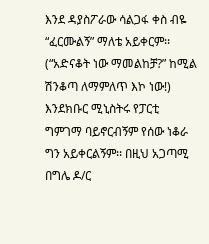እንደ ዳያስፖራው ሳልጋፋ ቀስ ብዬ “ፈርሙልኝ” ማለቴ አይቀርም፡፡ (“አድናቆት ነው ማመልከቻ?” ከሚል ሽንቆጣ ለማምለጥ እኮ ነው!) እንደክቡር ሚኒስትሩ የፓርቲ ግምገማ ባይኖርብኝም የሰው ነቆራ ግን አይቀርልኝም፡፡ በዚህ አጋጣሚ በግሌ ዶ/ር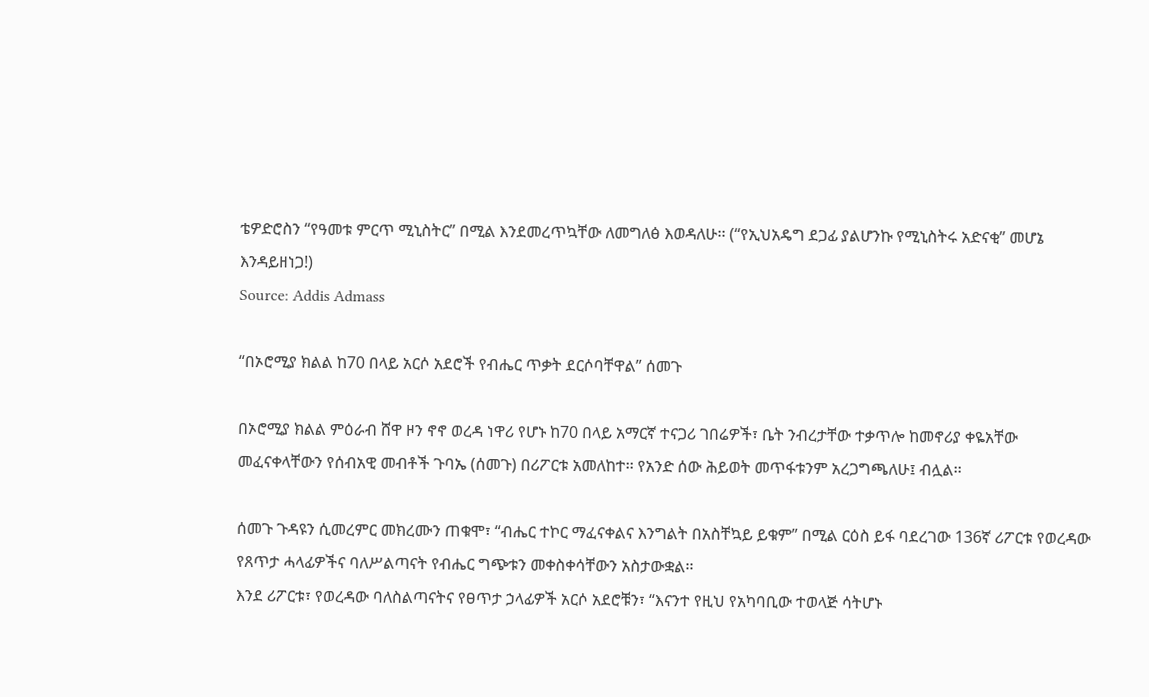ቴዎድሮስን “የዓመቱ ምርጥ ሚኒስትር” በሚል እንደመረጥኳቸው ለመግለፅ እወዳለሁ፡፡ (“የኢህአዴግ ደጋፊ ያልሆንኩ የሚኒስትሩ አድናቂ” መሆኔ እንዳይዘነጋ!)
Source: Addis Admass

“በኦሮሚያ ክልል ከ70 በላይ አርሶ አደሮች የብሔር ጥቃት ደርሶባቸዋል” ሰመጉ

በኦሮሚያ ክልል ምዕራብ ሸዋ ዞን ኖኖ ወረዳ ነዋሪ የሆኑ ከ70 በላይ አማርኛ ተናጋሪ ገበሬዎች፣ ቤት ንብረታቸው ተቃጥሎ ከመኖሪያ ቀዬአቸው መፈናቀላቸውን የሰብአዊ መብቶች ጉባኤ (ሰመጉ) በሪፖርቱ አመለከተ፡፡ የአንድ ሰው ሕይወት መጥፋቱንም አረጋግጫለሁ፤ ብሏል፡፡

ሰመጉ ጉዳዩን ሲመረምር መክረሙን ጠቁሞ፣ “ብሔር ተኮር ማፈናቀልና እንግልት በአስቸኳይ ይቁም” በሚል ርዕስ ይፋ ባደረገው 136ኛ ሪፖርቱ የወረዳው የጸጥታ ሓላፊዎችና ባለሥልጣናት የብሔር ግጭቱን መቀስቀሳቸውን አስታውቋል፡፡
እንደ ሪፖርቱ፣ የወረዳው ባለስልጣናትና የፀጥታ ኃላፊዎች አርሶ አደሮቹን፣ “እናንተ የዚህ የአካባቢው ተወላጅ ሳትሆኑ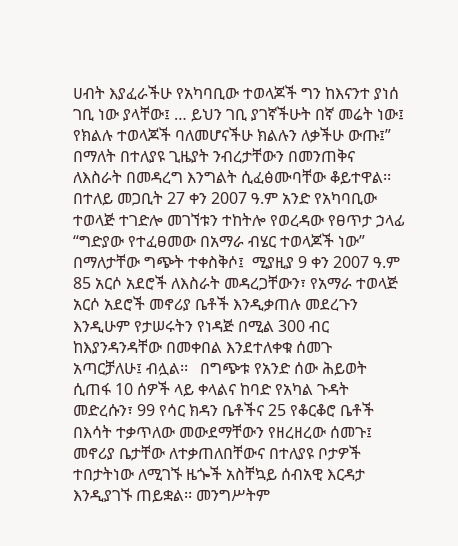ሀብት እያፈራችሁ የአካባቢው ተወላጆች ግን ከእናንተ ያነሰ ገቢ ነው ያላቸው፤ … ይህን ገቢ ያገኛችሁት በኛ መሬት ነው፤ የክልሉ ተወላጆች ባለመሆናችሁ ክልሉን ለቃችሁ ውጡ፤” በማለት በተለያዩ ጊዜያት ንብረታቸውን በመንጠቅና ለእስራት በመዳረግ እንግልት ሲፈፅሙባቸው ቆይተዋል፡፡ በተለይ መጋቢት 27 ቀን 2007 ዓ.ም አንድ የአካባቢው ተወላጅ ተገድሎ መገኘቱን ተከትሎ የወረዳው የፀጥታ ኃላፊ “ግድያው የተፈፀመው በአማራ ብሄር ተወላጆች ነው” በማለታቸው ግጭት ተቀስቅሶ፤  ሚያዚያ 9 ቀን 2007 ዓ.ም 85 አርሶ አደሮች ለእስራት መዳረጋቸውን፣ የአማራ ተወላጅ አርሶ አደሮች መኖሪያ ቤቶች እንዲቃጠሉ መደረጉን እንዲሁም የታሠሩትን የነዳጅ በሚል 300 ብር ከእያንዳንዳቸው በመቀበል እንደተለቀቁ ሰመጉ አጣርቻለሁ፤ ብሏል፡፡   በግጭቱ የአንድ ሰው ሕይወት ሲጠፋ 10 ሰዎች ላይ ቀላልና ከባድ የአካል ጉዳት መድረሱን፣ 99 የሳር ክዳን ቤቶችና 25 የቆርቆሮ ቤቶች በእሳት ተቃጥለው መውደማቸውን የዘረዘረው ሰመጉ፤ መኖሪያ ቤታቸው ለተቃጠለበቸውና በተለያዩ ቦታዎች ተበታትነው ለሚገኙ ዜጐች አስቸኳይ ሰብአዊ እርዳታ እንዲያገኙ ጠይቋል፡፡ መንግሥትም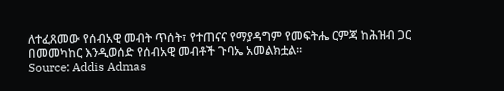ለተፈጸመው የሰብአዊ መብት ጥሰት፣ የተጠናና የማያዳግም የመፍትሔ ርምጃ ከሕዝብ ጋር በመመካከር እንዲወሰድ የሰብአዊ መብቶች ጉባኤ አመልክቷል፡፡
Source: Addis Admas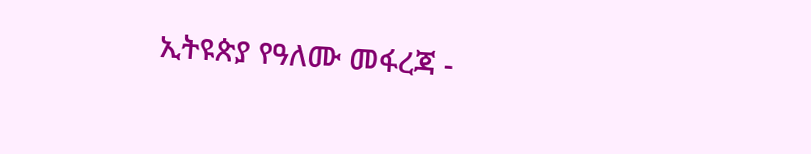ኢትዩጵያ የዓለሙ መፋረጃ -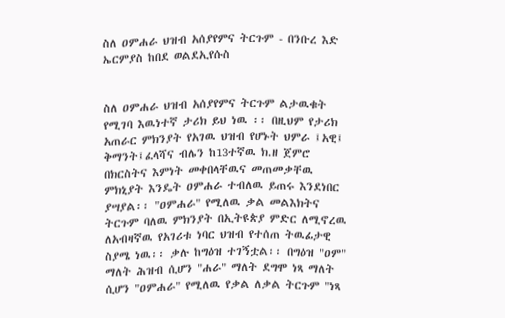ስለ ዐምሐራ ህዝብ አሰያየምና ትርጉም - በንቡረ እድ ኤርምያስ ከበደ ወልደኢየሱስ


ስለ ዐምሐራ ህዝብ አሰያየምና ትርጉም ልታዉቁት የሚገባ እዉነተኛ ታሪክ ይህ ነዉ ፡፡ በዚህም የታሪክ አጠራር ምክንያት የአገዉ ህዝብ የሆኑት ህምራ ፤አዊ፤ ቅማንት፤ፈላሻና ብሌን ከ13ተኛዉ ክ.ዘ ጀምሮ በክርስትና እምነት መቀበላቸዉና መጠመቃቸዉ
ምክኒያት እንዴት ዐምሐራ ተብለዉ ይጠሩ እንደነበር ያሣያል፡፡ "ዐምሐራ" የሚለዉ ቃል መልእክትና ትርጉም ባለዉ ምክንያት በኢትዩጵያ ምድር ለሚኖረዉ ለአብዛኛዉ የአገሪቱ ነባር ህዝብ የተሰጠ ትዉፊታዊ ስያሜ ነዉ፡፡ ቃሉ ከግዕዝ ተገኝቷል፡፡ በግዕዝ "ዐም" ማለት ሕዝብ ሲሆን "ሐራ" ማለት ደግሞ ነጻ ማለት ሲሆን "ዐምሐራ" የሚለዉ የቃል ለቃል ትርጉም "ነጻ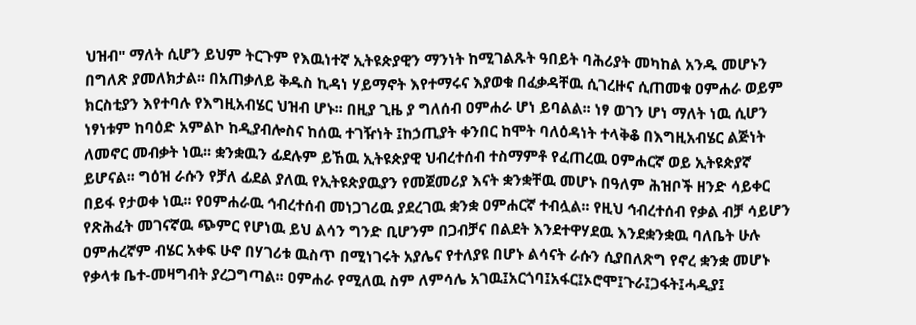ህዝብ" ማለት ሲሆን ይህም ትርጉም የእዉነተኛ ኢትዩጵያዊን ማንነት ከሚገልጹት ዓበይት ባሕሪያት መካከል አንዱ መሆኑን በግለጽ ያመለክታል፡፡ በአጠቃለይ ቅዱስ ኪዳነ ሃይማኖት እየተማሩና እያወቁ በፈቃዳቸዉ ሲገረዙና ሲጠመቁ ዐምሐራ ወይም ክርስቲያን እየተባሉ የእግዚአብሄር ህዝብ ሆኑ፡፡ በዚያ ጊዜ ያ ግለሰብ ዐምሐራ ሆነ ይባልል፡፡ ነፃ ወገን ሆነ ማለት ነዉ ሲሆን ነፃነቱም ከባዕድ አምልኮ ከዲያብሎስና ከሰዉ ተገዥነት ፤ከኃጢያት ቀንበር ከሞት ባለዕዳነት ተላቅቆ በእግዚአብሄር ልጅነት ለመኖር መብቃት ነዉ፡፡ ቋንቋዉን ፊደሉም ይኸዉ ኢትዩጵያዊ ህብረተሰብ ተስማምቶ የፈጠረዉ ዐምሐርኛ ወይ ኢትዩጵያኛ ይሆናል፡፡ ግዕዝ ራሱን የቻለ ፊደል ያለዉ የኢትዩጵያዉያን የመጀመሪያ እናት ቋንቋቸዉ መሆኑ በዓለም ሕዝቦች ዘንድ ሳይቀር በይፋ የታወቀ ነዉ፡፡ የዐምሐራዉ ኅብረተሰብ መነጋገሪዉ ያደረገዉ ቋንቋ ዐምሐርኛ ተብሏል፡፡ የዚህ ኅብረተሰብ የቃል ብቻ ሳይሆን የጽሕፈት መገናኛዉ ጭምር የሆነዉ ይህ ልሳን ግንድ ቢሆንም በጋብቻና በልደት እንደተዋሃደዉ እንደቋንቋዉ ባለቤት ሁሉ ዐምሐረኛም ብሄር አቀፍ ሁኖ በሃገሪቱ ዉስጥ በሚነገሩት አያሌና የተለያዩ በሆኑ ልሳናት ራሱን ሲያበለጽግ የኖረ ቋንቋ መሆኑ የቃላቱ ቤተ-መዛግብት ያረጋግጣል፡፡ ዐምሐራ የሚለዉ ስም ለምሳሌ አገዉ፤አርጎባ፤አፋር፤ኦሮሞ፤ጉራ፤ጋፋት፤ሓዲያ፤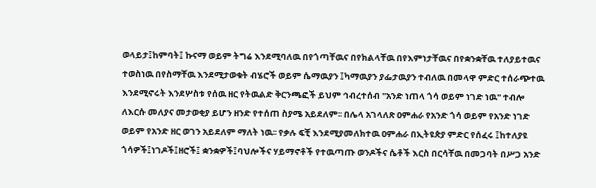ወላይታ፤ከምባት፤ ኩናማ ወይም ትግሬ እንደሚባለዉ በየጎጣቸዉና በየክልላቸዉ በየእምነታቸዉና በየቋንቋቸዉ ተለያይተዉና ተወስነዉ በየስማቸዉ እንደሚታወቁት ብሄሮች ወይም ሴማዉያን ፤ካማዉያን ያፌታዉያን ተብለዉ በመላዋ ምድር ተሰራጭተዉ እንደሚኖሩት እንደሦስቱ የሰዉ ዘር የትዉልድ ቅርንጫፎች ይህም ኅብረተሰብ "አንድ ነጠላ ጎሳ ወይም ነገድ ነዉ" ተብሎ ለእርሱ መለያና መታወቂያ ይሆን ዘንድ የተሰጠ ስያሜ አይደለም፡፡ በሌላ አገላለጽ ዐምሐራ የአንድ ጎሳ ወይም የአንድ ነገድ ወይም የአንድ ዘር ወገን አይደለም ማለት ነዉ፡፡ የቃሉ ፍቺ እንደሚያመለክተዉ ዐምሐራ በኢትዩጵያ ምድር የሰፈሩ ፤ከተለያዩ ጎሳዎች፤ነገዶች፤ዘሮች፤ ቋንቋዎች፤ባህሎችና ሃይማኖቶች የተዉጣጡ ወንዶችና ሴቶች እርስ በርሳቸዉ በመጋባት በሥጋ አንድ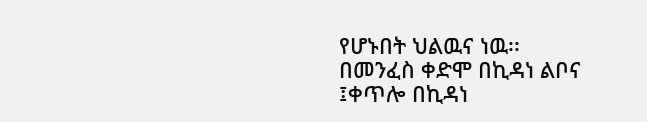የሆኑበት ህልዉና ነዉ፡፡ በመንፈስ ቀድሞ በኪዳነ ልቦና ፤ቀጥሎ በኪዳነ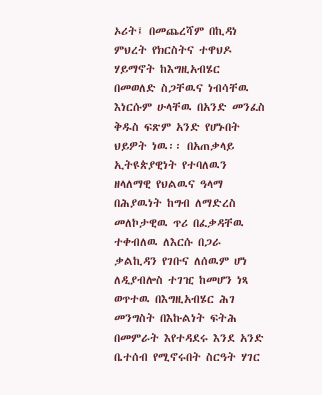ኦሪት፤ በመጨረሻም በኪዳነ ምህረት የክርስትና ተዋህዶ ሃይማኖት ከእግዚአብሄር በመወለድ ስጋቸዉና ነብሳቸዉ እነርሱም ሁላቸዉ በአንድ መንፈስ ቅዱስ ፍጽም አንድ የሆኑበት ህይዎት ነዉ፡፡ በአጠቃላይ ኢትዩጵያዊነት የተባለዉን ዘላለማዊ የህልዉና ዓላማ በሕያዉነት ከግብ ለማድረስ መለኮታዊዉ ጥሪ በፈቃዳቸዉ ተቀብለዉ ለእርሱ በጋራ ቃልኪዳን የገቡና ለሰዉም ሆነ ለዲያብሎስ ተገዢ ከመሆን ነጻ ወጥተዉ በእግዚአብሄር ሕገ መንግስት በእኩልነት ፍትሕ በመምራት እየተዳደሩ እንደ አንድ ቤተሰብ የሚኖሩበት ስርዓት ሃገር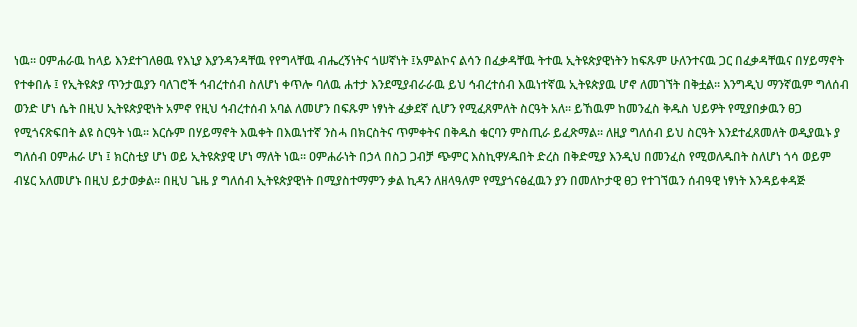ነዉ፡፡ ዐምሐራዉ ከላይ እንደተገለፀዉ የእኒያ እያንዳንዳቸዉ የየግላቸዉ ብሔረኝነትና ጎሠኛነት ፤አምልኮና ልሳን በፈቃዳቸዉ ትተዉ ኢትዩጵያዊነትን ከፍጹም ሁለንተናዉ ጋር በፈቃዳቸዉና በሃይማኖት የተቀበሉ ፤ የኢትዩጵያ ጥንታዉያን ባለገሮች ኅብረተሰብ ስለሆነ ቀጥሎ ባለዉ ሐተታ እንደሚያብራራዉ ይህ ኅብረተሰብ እዉነተኛዉ ኢትዩጵያዉ ሆኖ ለመገኘት በቅቷል፡፡ እንግዲህ ማንኛዉም ግለሰብ ወንድ ሆነ ሴት በዚህ ኢትዩጵያዊነት አምኖ የዚህ ኅብረተሰብ አባል ለመሆን በፍጹም ነፃነት ፈቃደኛ ሲሆን የሚፈጸምለት ስርዓት አለ፡፡ ይኸዉም ከመንፈስ ቅዱስ ህይዎት የሚያበቃዉን ፀጋ የሚጎናጽፍበት ልዩ ስርዓት ነዉ፡፡ እርሱም በሃይማኖት እዉቀት በእዉነተኛ ንስሓ በክርስትና ጥምቀትና በቅዱስ ቁርባን ምስጢራ ይፈጽማል፡፡ ለዚያ ግለሰብ ይህ ስርዓት እንደተፈጸመለት ወዲያዉኑ ያ ግለሰብ ዐምሐራ ሆነ ፤ ክርስቲያ ሆነ ወይ ኢትዩጵያዊ ሆነ ማለት ነዉ፡፡ ዐምሐራነት በኃላ በስጋ ጋብቻ ጭምር እስኪዋሃዱበት ድረስ በቅድሚያ እንዲህ በመንፈስ የሚወለዱበት ስለሆነ ጎሳ ወይም ብሄር አለመሆኑ በዚህ ይታወቃል፡፡ በዚህ ጌዜ ያ ግለሰብ ኢትዩጵያዊነት በሚያስተማምን ቃል ኪዳን ለዘላዓለም የሚያጎናፅፈዉን ያን በመለኮታዊ ፀጋ የተገኘዉን ሰብዓዊ ነፃነት እንዳይቀዳጅ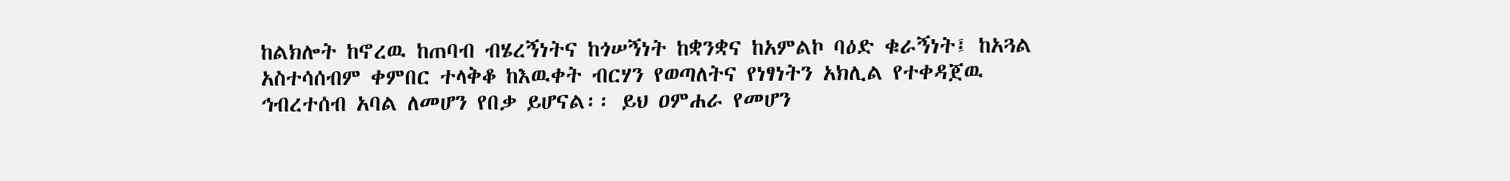ከልክሎት ከኖረዉ ከጠባብ ብሄረኝነትና ከጎሠኝነት ከቋንቋና ከአምልኮ ባዕድ ቁራኝነት፤ ከአጓል አስተሳሰብም ቀምበር ተላቅቆ ከእዉቀት ብርሃን የወጣለትና የነፃነትን አክሊል የተቀዳጀዉ ኅብረተሰብ አባል ለመሆን የበቃ ይሆናል፡፡ ይህ ዐምሐራ የመሆን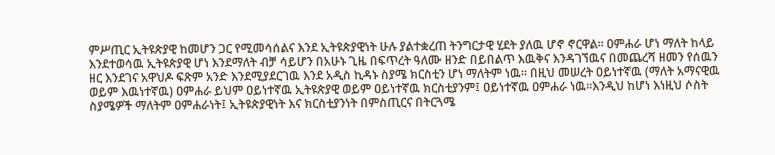ምሥጢር ኢትዩጵያዊ ከመሆን ጋር የሚመሳሰልና እንደ ኢትዩጵያዊነት ሁሉ ያልተቋረጠ ትንግርታዊ ሂደት ያለዉ ሆኖ ኖርዋል፡፡ ዐምሐራ ሆነ ማለት ከላይ እንደተወሳዉ ኢትዩጵያዊ ሆነ እንደማለት ብቻ ሳይሆን በአሁኑ ጊዜ በፍጥረት ዓለሙ ዘንድ በይበልጥ እዉቅና እንዳገኘዉና በመጨረሻ ዘመን የሰዉን ዘር እንደገና አዋህዶ ፍጽም አንድ እንደሚያደርገዉ እንደ አዲስ ኪዳኑ ስያሜ ክርስቲን ሆነ ማለትም ነዉ፡፡ በዚህ መሠረት ዐይነተኛዉ (ማለት አማናዊዉ ወይም እዉነተኛዉ) ዐምሐራ ይህም ዐይነተኛዉ ኢትዩጵያዊ ወይም ዐይነተኛዉ ክርስቲያንም፤ ዐይነተኛዉ ዐምሐራ ነዉ፡፡እንዲህ ከሆነ እነዚህ ሶስት ስያሜዎች ማለትም ዐምሐራነት፤ ኢትዩጵያዊነት እና ክርስቲያንነት በምስጢርና በትርጓሜ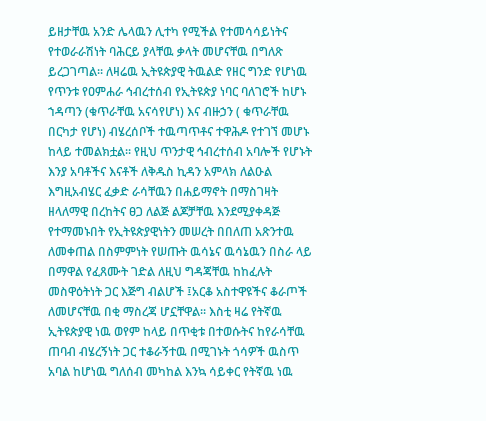ይዘታቸዉ አንድ ሌላዉን ሊተካ የሚችል የተመሳሳይነትና የተወራራሽነት ባሕርይ ያላቸዉ ቃላት መሆናቸዉ በግለጽ ይረጋገጣል፡፡ ለዛሬዉ ኢትዩጵያዊ ትዉልድ የዘር ግንድ የሆነዉ የጥንቱ የዐምሐራ ኅብረተሰብ የኢትዩጵያ ነባር ባለገሮች ከሆኑ ኀዳጣን (ቁጥራቸዉ አናሳየሆነ) እና ብዙኃን ( ቁጥራቸዉ በርካታ የሆነ) ብሄረሰቦች ተዉጣጥቶና ተዋሕዶ የተገኘ መሆኑ ከላይ ተመልክቷል፡፡ የዚህ ጥንታዊ ኅብረተሰብ አባሎች የሆኑት እንያ አባቶችና እናቶች ለቅዱስ ኪዳን አምላክ ለልዑል እግዚአብሄር ፈቃድ ራሳቸዉን በሐይማኖት በማስገዛት ዘላለማዊ በረከትና ፀጋ ለልጅ ልጆቻቸዉ እንደሚያቀዳጅ የተማመኑበት የኢትዩጵያዊነትን መሠረት በበለጠ አጽንተዉ ለመቀጠል በስምምነት የሠጡት ዉሳኔና ዉሳኔዉን በስራ ላይ በማዋል የፈጸሙት ገድል ለዚህ ግዳጃቸዉ ከከፈሉት መስዋዕትነት ጋር እጅግ ብልሆች ፤አርቆ አስተዋዩችና ቆራጦች ለመሆናቸዉ በቂ ማስረጃ ሆኗቸዋል፡፡ እስቲ ዛሬ የትኛዉ ኢትዩጵያዊ ነዉ ወየም ከላይ በጥቂቱ በተወሱትና ከየራሳቸዉ ጠባብ ብሄረኝነት ጋር ተቆራኝተዉ በሚገኑት ጎሳዎች ዉስጥ አባል ከሆነዉ ግለሰብ መካከል እንኳ ሳይቀር የትኛዉ ነዉ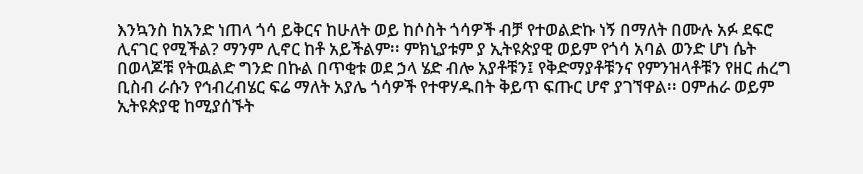እንኳንስ ከአንድ ነጠላ ጎሳ ይቅርና ከሁለት ወይ ከሶስት ጎሳዎች ብቻ የተወልድኩ ነኝ በማለት በሙሉ አፉ ደፍሮ ሊናገር የሚችል? ማንም ሊኖር ከቶ አይችልም፡፡ ምክኒያቱም ያ ኢትዩጵያዊ ወይም የጎሳ አባል ወንድ ሆነ ሴት በወላጆቹ የትዉልድ ግንድ በኩል በጥቂቱ ወደ ኃላ ሄድ ብሎ አያቶቹን፤ የቅድማያቶቹንና የምንዝላቶቹን የዘር ሐረግ ቢስብ ራሱን የኅብረብሄር ፍሬ ማለት አያሌ ጎሳዎች የተዋሃዱበት ቅይጥ ፍጡር ሆኖ ያገኘዋል፡፡ ዐምሐራ ወይም ኢትዩጵያዊ ከሚያሰኙት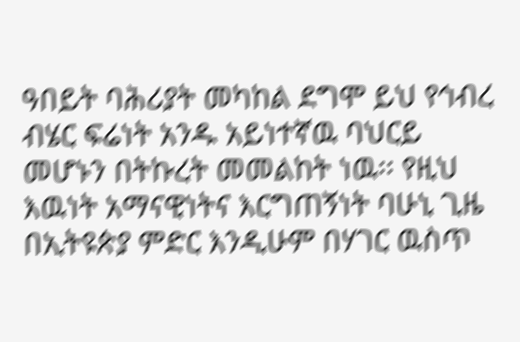ዓበይት ባሕሪያት መካከል ደግሞ ይህ የኅብረ ብሄር ፍሬነት አንዱ አይነተኛዉ ባህርይ መሆኑን በትኩረት መመልከት ነዉ፡፡ የዚህ እዉነት አማናዊነትና እርግጠኝነት ባሁኒ ጊዜ በኢትዩጵያ ምድር እንዲሁም በሃገር ዉስጥ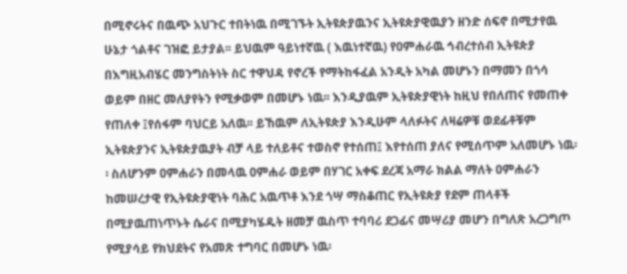በሚኖሩትና በዉጭ አህጉር ተበትነዉ በሚገኙት ኢትዩጵያዉንና ኢትዩጵያዊዉያን ዘንድ ሰፍኖ በሚታየዉ ሁኔታ ጎልቶና ገዝፎ ይታያል፡፡ ይህዉም ዓይነተኛዉ ( እዉነተኛዉ) የዐምሐራዉ ኅብረተሰብ ኢትዩጵያ በእግዚአብሄር መንግስትነት ስር ተዋህዳ የኖረች የማትከፋፈል አንዲት አካል መሆኑን በማመን በጎሳ ወይም በዘር መለያየትን የሚቃወም በመሆኑ ነዉ፡፡ እንዲያዉም ኢትዩጵያዊነት ከዚህ የበለጠና የመጠቀ የጠለቀ ፤የሰፋም ባህርይ አለዉ፡፡ ይኸዉም ለኢትዩጵያ እንዲሁም ላለፉትና ለዛሬዎቹ ወደፊቶቹም ኢትዩጵያንና ኢትዩጵያዉያት ብቻ ላይ ተለይቶና ተወስኖ የተሰጠ፤ እየተሰጠ ያለና የሚሰጥም አለመሆኑ ነዉ፡፡ ስለሆንም ዐምሐራን በመላዉ ዐምሐራ ወይም በሃገር አቀፍ ደረጃ አማራ ክልል ማለት ዐምሐራን ከመሠረታዊ የኢትዩጵያዊነት ባሕር አዉጥቶ እንደ ጎሣ ማስቆጠር የኢትዩጵያ የደም ጠላቶች በሚያዉጠነጥኑት ሴራና በሚያካሄዱት ዘመቻ ዉስጥ ተባባሪ ደጋፊና መሣሪያ መሆን በግለጽ አረጋግጦ የሚያሳይ የክህደትና የአመጽ ተግባር በመሆኑ ነዉ፡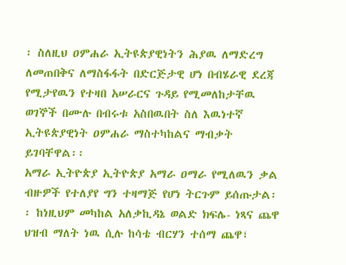፡ ስለዚህ ዐምሐራ ኢትዩጵያዊነትን ሕያዉ ለማድረግ ለመጠበቅና ለማስፋፋት በድርጅታዊ ሆነ በብሄራዊ ደረጃ የሚታየዉን የተዛበ አሠራርና ጉዳይ የሚመለከታቸዉ ወገኞች በሙሉ በብሩቱ አስበዉበት ስለ እዉነተኛ ኢትዩጵያዊነት ዐምሐራ ማስተካከልና ማብቃት ይገባቸዋል፡፡
አማራ ኢትዮጵያ ኢትዮጵያ አማራ ዐማራ የሚለዉን ቃል ብዙዎች የተለያየ ግን ተዛማጅ የሆነ ትርጉም ይሰጡታል፡፡ ከነዚህም መካከል አለቃኪዳኔ ወልድ ክፍሌ- ነጻና ጨዋ ህዝብ ማለት ነዉ ሲሉ ከሳቴ ብርሃን ተሰማ ጨዋ፣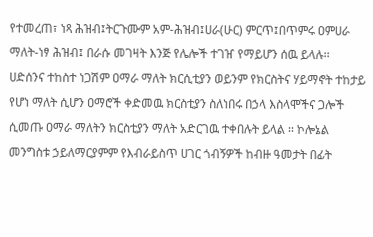የተመረጠ፣ ነጻ ሕዝብ፤ትርጉሙም አም-ሕዝብ፤ሀራ(ሁር) ምርጥ፤በጥምሩ ዐምሀራ ማለት-ነፃ ሕዝብ፤ በራሱ መገዛት እንጅ የሌሎች ተገዠ የማይሆን ሰዉ ይላሉ፡፡ ሀድሰንና ተከስተ ነጋሽም ዐማራ ማለት ክርሲቲያን ወይንም የክርስትና ሃይማኖት ተከታይ የሆነ ማለት ሲሆን ዐማሮች ቀድመዉ ክርስቲያን ስለነበሩ በኃላ እስላሞችና ጋሎች ሲመጡ ዐማራ ማለትን ክርስቲያን ማለት አድርገዉ ተቀበሉት ይላል ፡፡ ኮሎኔል መንግስቱ ኃይለማርያምም የእብራይስጥ ሀገር ጎብኝዎች ከብዙ ዓመታት በፊት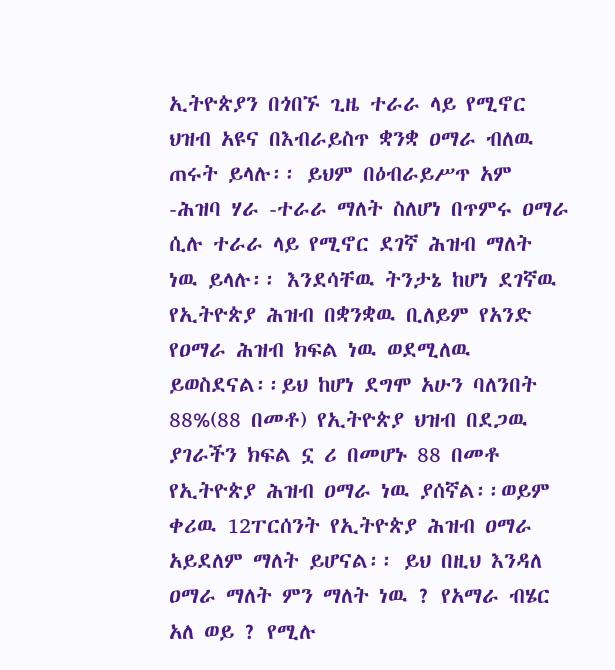ኢትዮጵያን በጎበኙ ጊዜ ተራራ ላይ የሚኖር ህዝብ አዩና በእብራይስጥ ቋንቋ ዐማራ ብለዉ ጠሩት ይላሉ፡፡ ይህም በዕብራይሥጥ አም -ሕዝባ ሃራ -ተራራ ማለት ስለሆነ በጥምሩ ዐማራ ሲሉ ተራራ ላይ የሚኖር ደገኛ ሕዝብ ማለት ነዉ ይላሉ፡፡ እንደሳቸዉ ትንታኔ ከሆነ ደገኛዉ የኢትዮጵያ ሕዝብ በቋንቋዉ ቢለይም የአንድ የዐማራ ሕዝብ ክፍል ነዉ ወደሚለዉ ይወስደናል፡፡ይህ ከሆነ ደግሞ አሁን ባለንበት 88%(88 በመቶ) የኢትዮጵያ ህዝብ በደጋዉ ያገራችን ክፍል ኗ ሪ በመሆኑ 88 በመቶ የኢትዮጵያ ሕዝብ ዐማራ ነዉ ያሰኛል፡፡ወይም ቀሪዉ 12ፐርሰንት የኢትዮጵያ ሕዝብ ዐማራ አይደለም ማለት ይሆናል፡፡ ይህ በዚህ እንዳለ ዐማራ ማለት ምን ማለት ነዉ ? የአማራ ብሄር አለ ወይ ? የሚሉ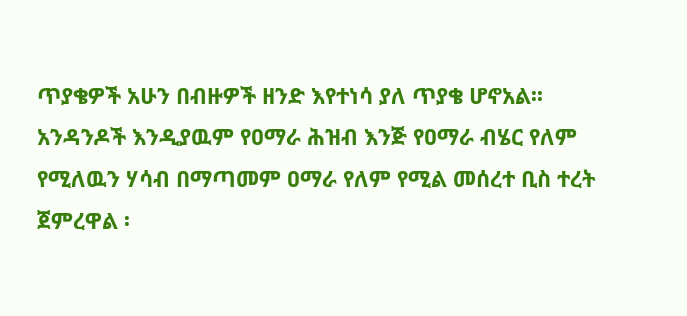ጥያቄዎች አሁን በብዙዎች ዘንድ እየተነሳ ያለ ጥያቄ ሆኖአል፡፡ አንዳንዶች እንዲያዉም የዐማራ ሕዝብ እንጅ የዐማራ ብሄር የለም የሚለዉን ሃሳብ በማጣመም ዐማራ የለም የሚል መሰረተ ቢስ ተረት ጀምረዋል ፡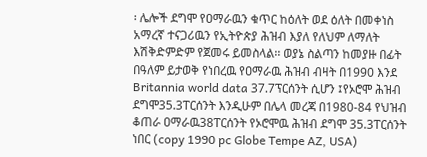፡ ሌሎች ደግሞ የዐማራዉን ቁጥር ከዕለት ወደ ዕለት በመቀነስ አማረኛ ተናጋሪዉን የኢትዮጵያ ሕዝብ እያለ የለህም ለማለት እሽቅድምድም የጀመሩ ይመስላል፡፡ ወያኔ ስልጣን ከመያዙ በፊት በዓለም ይታወቅ የነበረዉ የዐማራዉ ሕዝብ ብዛት በ1990 እንደ Britannia world data 37.7ፕርሰንት ሲሆን ፤የኦሮሞ ሕዝብ ደግሞ35.3ፐርሰንት እንዲሁም በሌላ መረጃ በ1980-84 የህዝብ ቆጠራ ዐማራዉ38ፐርሰንት የኦሮሞዉ ሕዝብ ደግሞ 35.3ፐርሰንት ነበር (copy 1990 pc Globe Tempe AZ, USA)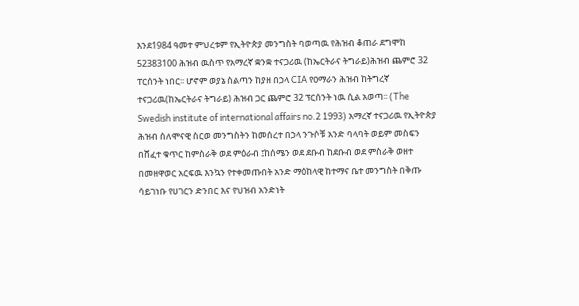እንደ1984 ዓመተ ምህረቱም የኢትዮጵያ መንግስት ባወጣዉ የሕዝብ ቆጠራ ደግሞከ 52383100 ሕዝብ ዉስጥ የአማረኛ ቋንቋ ተናጋሪዉ (ከኤርትራና ትግራይ)ሕዝብ ጨምሮ 32 ፐርሰንት ነበር፡፡ ሆኖም ወያኔ ስልጣን ከያዘ በኃላ CIA የዐማራን ሕዝብ ከትግረኛ ተናጋሪዉ(ከኤርትራና ትግራይ) ሕዝብ ጋር ጨምሮ 32 ፕርሰንት ነዉ ሲል አወጣ፡፡ (The Swedish institute of international affairs no.2 1993) አማረኛ ተናጋሪዉ የኢትዮጵያ ሕዝብ ሰለሞናዊ ስርወ መንግስትን ከመሰረተ በኃላ ንጉሶቹ አንድ ባላባት ወይም መስፍን በሸፈተ ቁጥር ከምስራቅ ወደ ምዕራብ ፤ከሰሜን ወደ ደቡብ ከደቡብ ወደ ምስራቅ ወዘተ በመዘዋወር አርፍዉ እንኳን የተቀመጡበት አንድ ማዕከላዊ ከተማና ቤተ መንግስት በቅጡ ሳይገነቡ የሀገርን ድንበር እና የህዝብ አንድነት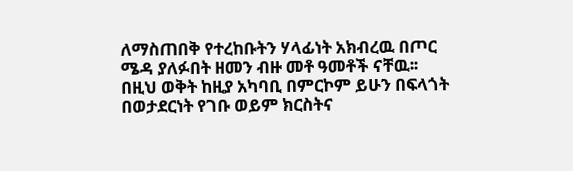ለማስጠበቅ የተረከቡትን ሃላፊነት አክብረዉ በጦር ሜዳ ያለፉበት ዘመን ብዙ መቶ ዓመቶች ናቸዉ፡፡ በዚህ ወቅት ከዚያ አካባቢ በምርኮም ይሁን በፍላጎት በወታደርነት የገቡ ወይም ክርስትና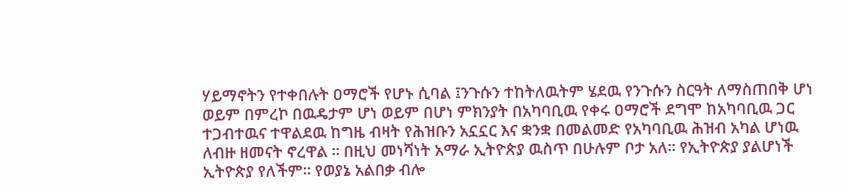ሃይማኖትን የተቀበሉት ዐማሮች የሆኑ ሲባል ፤ንጉሱን ተከትለዉትም ሄደዉ የንጉሱን ስርዓት ለማስጠበቅ ሆነ ወይም በምረኮ በዉዴታም ሆነ ወይም በሆነ ምክንያት በአካባቢዉ የቀሩ ዐማሮች ደግሞ ከአካባቢዉ ጋር ተጋብተዉና ተዋልደዉ ከግዜ ብዛት የሕዝቡን አኗኗር እና ቋንቋ በመልመድ የአካባቢዉ ሕዝብ አካል ሆነዉ ለብዙ ዘመናት ኖረዋል ፡፡ በዚህ መነሻነት አማራ ኢትዮጵያ ዉስጥ በሁሉም ቦታ አለ፡፡ የኢትዮጵያ ያልሆነች ኢትዮጵያ የለችም፡፡ የወያኔ አልበቃ ብሎ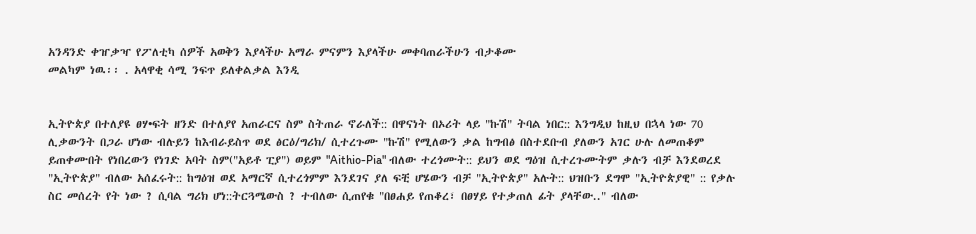አንዳንድ ቀዠቃዣ የፖለቲካ ሰዎች አወቅን እያላችሁ አማራ ምናምን እያላችሁ መቀባጠራችሁን ብታቆሙ
መልካም ነዉ፡፡ . አላዋቂ ሳሚ ንፍጥ ይለቀልቃል እንዲ


ኢትዮጵያ በተለያዩ ፀሃ•ፍት ዘንድ በተለያየ አጠራርና ስም ስትጠራ ኖራለች:: በዋናነት በኦሪት ላይ "ኩሽ" ትባል ነበር:: እንግዲህ ከዚህ በኋላ ነው 70 ሊቃውንት በጋራ ሆነው ብሉይን ከእብራይስጥ ወደ ፅርዕ/ግሪክ/ ሲተረጉሙ "ኩሽ" የሚለውን ቃል ከግብፅ በስተደቡብ ያለውን አገር ሁሉ ለመጠቆም ይጠቀሙበት የነበረውን የነገድ አባት ስም("አይቶ ፒያ") ወይም "Aithio-Pia" ብለው ተረጎሙት:: ይህን ወደ ግዕዝ ሲተረጉሙትም ቃሉን ብቻ እንደወረደ "ኢትዮጵያ" ብለው አሰፈሩት:: ከግዕዝ ወደ አማርኛ ሲተረጎምም እንደገና ያለ ፍቺ ሆሄውን ብቻ "ኢትዮጵያ" አሉት:: ህዝቡን ደግሞ "ኢትዮጵያዊ" :: የቃሉ ስር መሰረት የት ነው ? ሲባል ግሪክ ሆነ::ትርጓሜውስ ? ተብለው ሲጠየቁ "በፀሐይ የጠቆረ፣ በፀሃይ የተቃጠለ ፊት ያላቸው.." ብለው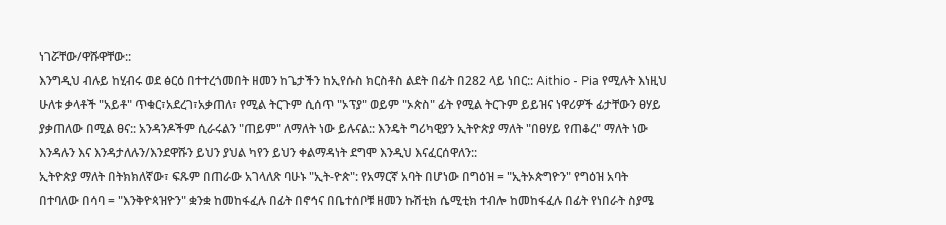ነገሯቸው/ዋሹዋቸው::
እንግዲህ ብሉይ ከሂብሩ ወደ ፅርዕ በተተረጎመበት ዘመን ከጌታችን ከኢየሱስ ክርስቶስ ልደት በፊት በ282 ላይ ነበር:: Aithio - Pia የሚሉት እነዚህ ሁለቱ ቃላቶች "አይቶ" ጥቁር፣አደረገ፣አቃጠለ፣ የሚል ትርጉም ሲሰጥ "ኦፕያ" ወይም "ኦጵስ" ፊት የሚል ትርጉም ይይዝና ነዋሪዎች ፊታቸውን ፀሃይ ያቃጠለው በሚል ፀና:: አንዳንዶችም ሲራሩልን "ጠይም" ለማለት ነው ይሉናል:: እንዴት ግሪካዊያን ኢትዮጵያ ማለት "በፀሃይ የጠቆረ" ማለት ነው እንዳሉን እና እንዳታለሉን/እንደዋሹን ይህን ያህል ካየን ይህን ቀልማዳነት ደግሞ እንዲህ እናፈርሰዋለን::
ኢትዮጵያ ማለት በትክክለኛው፣ ፍጹም በጠራው አገላለጽ ባሁኑ "ኢት-ዮጵ": የአማርኛ አባት በሆነው በግዕዝ = "ኢትኦጵግዮን" የግዕዝ አባት በተባለው በሳባ = "እንቅዮጳዝዮን" ቋንቋ ከመከፋፈሉ በፊት በኖኅና በቤተሰቦቹ ዘመን ኩሽቲክ ሴሚቲክ ተብሎ ከመከፋፈሉ በፊት የነበራት ስያሜ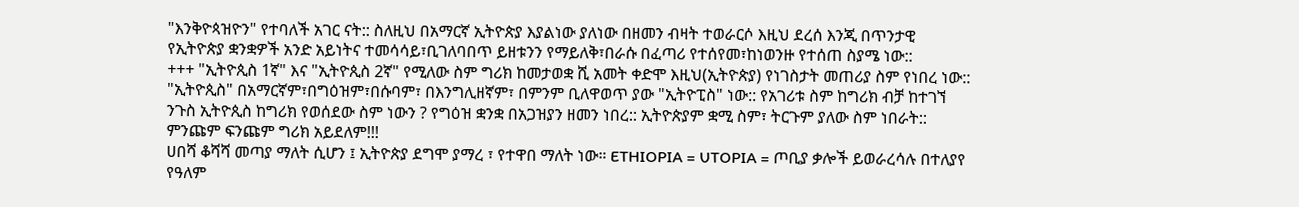"እንቅዮጳዝዮን" የተባለች አገር ናት:: ስለዚህ በአማርኛ ኢትዮጵያ እያልነው ያለነው በዘመን ብዛት ተወራርሶ እዚህ ደረሰ እንጂ በጥንታዊ የኢትዮጵያ ቋንቋዎች አንድ አይነትና ተመሳሳይ፣ቢገለባበጥ ይዘቱንን የማይለቅ፣በራሱ በፈጣሪ የተሰየመ፣ከነወንዙ የተሰጠ ስያሜ ነው::
+++ "ኢትዮጲስ 1ኛ" እና "ኢትዮጲስ 2ኛ" የሚለው ስም ግሪክ ከመታወቋ ሺ አመት ቀድሞ እዚህ(ኢትዮጵያ) የነገስታት መጠሪያ ስም የነበረ ነው:: "ኢትዮጲስ" በአማርኛም፣በግዕዝም፣በሱባም፣ በእንግሊዘኛም፣ በምንም ቢለዋወጥ ያው "ኢትዮፒስ" ነው:: የአገሪቱ ስም ከግሪክ ብቻ ከተገኘ ንጉስ ኢትዮጲስ ከግሪክ የወሰደው ስም ነውን ? የግዕዝ ቋንቋ በአጋዝያን ዘመን ነበረ:: ኢትዮጵያም ቋሚ ስም፣ ትርጉም ያለው ስም ነበራት:: ምንጩም ፍንጩም ግሪክ አይደለም!!!
ሀበሻ ቆሻሻ መጣያ ማለት ሲሆን ፤ ኢትዮጵያ ደግሞ ያማረ ፣ የተዋበ ማለት ነው። ETHIOPIA = UTOPIA = ጦቢያ ቃሎች ይወራረሳሉ በተለያየ የዓለም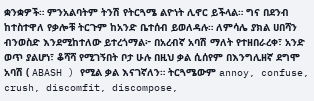ቋንቋዎች። ምንአልባትም ትንሽ የትርጓሜ ልዮነት ሊኖር ይችላል። ግና በደንብ ከተስተዋለ የቃሎቹ ትርጉም ከአንድ ቤተሰብ ይወለዳሉ። ለምሳሌ ያክል ሀበሻን ብንወስድ እንደሚከተለው ይተረጎማል፦ በአረብኛ አባሽ ማለት የተዘበራረቀ፣ አንድ ወጥ ያልሆነ፣ ቆሻሻ የሚገኝበት ቦታ ሁሉ በዚህ ቃል ሲሰየም በእንግሊዘኛ ደግሞ አባሽ ( ABASH ) የሚል ቃል እናገኛለን። ትርጓሜውም annoy, confuse, crush, discomfit, discompose,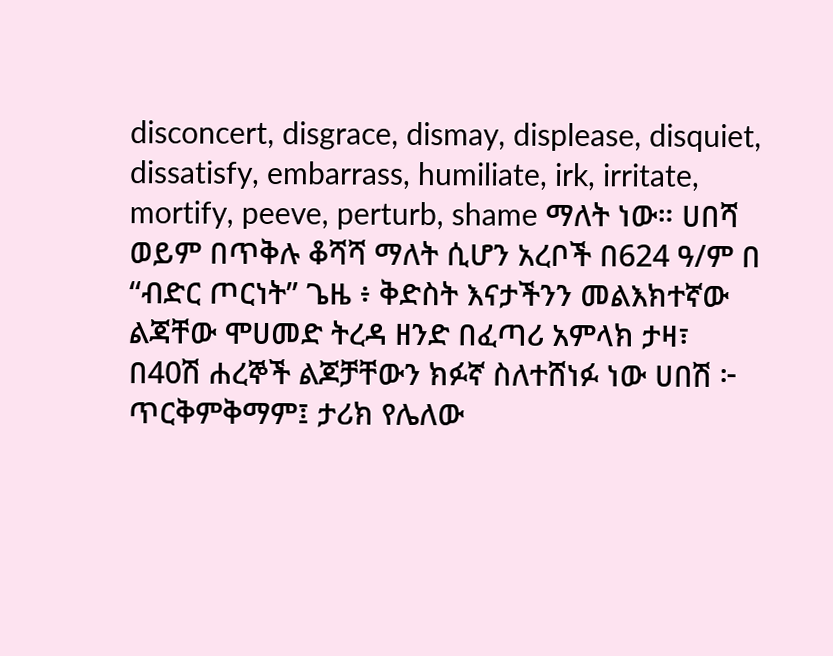disconcert, disgrace, dismay, displease, disquiet, dissatisfy, embarrass, humiliate, irk, irritate, mortify, peeve, perturb, shame ማለት ነው። ሀበሻ ወይም በጥቅሉ ቆሻሻ ማለት ሲሆን አረቦች በ624 ዓ/ም በ “ብድር ጦርነት” ጌዜ ፥ ቅድስት እናታችንን መልእክተኛው ልጃቸው ሞሀመድ ትረዳ ዘንድ በፈጣሪ አምላክ ታዛ፣ በ40ሽ ሐረኞች ልጆቻቸውን ክፉኛ ስለተሸነፉ ነው ሀበሽ ፦ ጥርቅምቅማም፤ ታሪክ የሌለው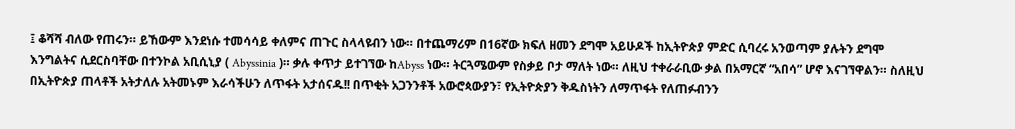፤ ቆሻሻ ብለው የጠሩን። ይኸውም እንደነሱ ተመሳሳይ ቀለምና ጠጉር ስላላዩብን ነው። በተጨማሪም በ16ኛው ክፍለ ዘመን ደግሞ አይሁዶች ከኢትዮጵያ ምድር ሲባረሩ አንወጣም ያሉትን ደግሞ እንግልትና ሲደርስባቸው በተንኮል አቢሲኒያ ( Abyssinia )። ቃሉ ቀጥታ ይተገኘው ከAbyss ነው። ትርጓሜውም የስቃይ ቦታ ማለት ነው። ለዚህ ተቀራራቢው ቃል በአማርኛ “አበሳ” ሆኖ እናገኘዋልን። ስለዚህ በኢትዮጵያ ጠላቶች አትታለሉ አትመኑም እራሳችሁን ለጥፋት አታሰናዱ!! በጥቂት አጋንንቶች አውሮጳውያን፣ የኢትዮጵያን ቅዱስነትን ለማጥፋት የለጠፉብንን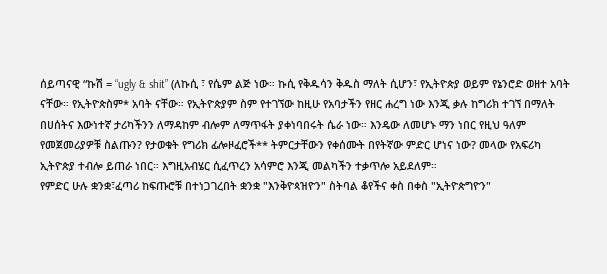ሰይጣናዊ “ኩሽ = “ugly & shit” (ለኩሲ ፣ የሴም ልጅ ነው። ኩሲ የቅዱሳን ቅዱስ ማለት ሲሆን፣ የኢትዮጵያ ወይም የኔንሮድ ወዘተ አባት ናቸው። የኢትዮጵስም* አባት ናቸው። የኢትዮጵያም ስም የተገኘው ከዚሁ የአባታችን የዘር ሐረግ ነው እንጂ ቃሉ ከግሪክ ተገኘ በማለት በሀሰትና እውነተኛ ታሪካችንን ለማዳከም ብሎም ለማጥፋት ያቀነባበሩት ሴራ ነው። እንዴው ለመሆኑ ማን ነበር የዚህ ዓለም የመጀመሪያዎቹ ስልጡን? የታወቁት የግሪክ ፊሎዞፈሮች** ትምርታቸውን የቀሰሙት በየትኛው ምድር ሆነና ነው? መላው የአፍሪካ ኢትዮጵያ ተብሎ ይጠራ ነበር። እግዚአብሄር ሲፈጥረን አሳምሮ እንጂ መልካችን ተቃጥሎ አይደለም።
የምድር ሁሉ ቋንቋ፣ፈጣሪ ከፍጡሮቹ በተነጋገረበት ቋንቋ "እንቅዮጳዝዮን" ስትባል ቆየችና ቀስ በቀስ "ኢትዮጵግዮን"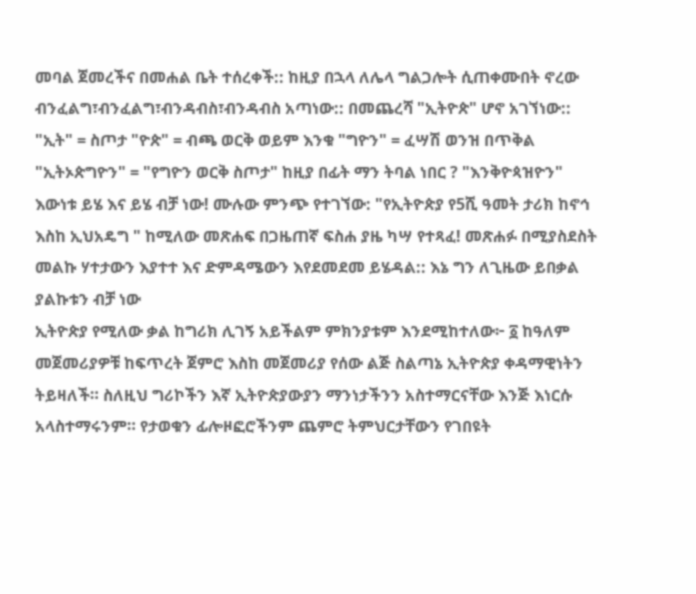መባል ጀመረችና በመሐል ቤት ተሰረቀች:: ከዚያ በኋላ ለሌላ ግልጋሎት ሲጠቀሙበት ኖረው ብንፈልግ፣ብንፈልግ፣ብንዳብስ፣ብንዳብስ አጣነው:: በመጨረሻ "ኢትዮጵ" ሆኖ አገኘነው:: "ኢት" = ስጦታ "ዮጵ" = ብጫ ወርቅ ወይም እንቁ "ግዮን" = ፈሣሽ ወንዝ በጥቅል "ኢትኦጵግዮን" = "የግዮን ወርቅ ስጦታ" ከዚያ በፊት ማን ትባል ነበር ? "እንቅዮጳዝዮን" እውነቱ ይሄ እና ይሄ ብቻ ነው! ሙሉው ምንጭ የተገኘው: "የኢትዮጵያ የ5ሺ ዓመት ታሪክ ከኖኅ እስከ ኢህአዴግ " ከሚለው መጽሐፍ በጋዜጠኛ ፍስሐ ያዜ ካሣ የተጻፈ! መጽሐፉ በሚያስደስት መልኩ ሃተታውን እያተተ እና ድምዳሜውን እየደመደመ ይሄዳል:: እኔ ግን ለጊዜው ይበቃል ያልኩቱን ብቻ ነው
ኢትዮጵያ የሚለው ቃል ከግሪክ ሊገኝ አይችልም ምክንያቱም እንደሚከተለው፦ ፩ ከዓለም መጀመሪያዎቹ ከፍጥረት ጀምሮ እስከ መጀመሪያ የሰው ልጅ ስልጣኔ ኢትዮጵያ ቀዳማዊነትን ትይዛለች። ስለዚህ ግሪኮችን እኛ ኢትዮጵያውያን ማንነታችንን አስተማርናቸው እንጅ እነርሱ አላስተማሩንም። የታወቁን ፊሎዞፎሮችንም ጨምሮ ትምህርታቸውን የገበዩት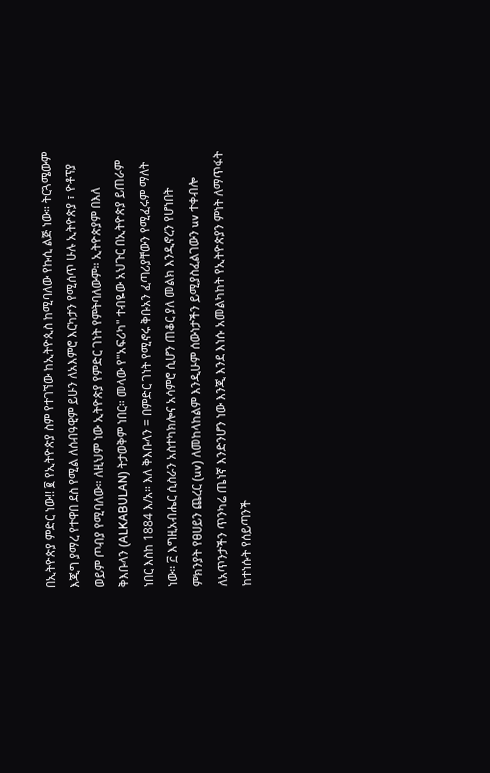በኢትዮጵያ ምድር ነው!! ፪ የኢትዮጵያ ስም የተገኘው ከኢትዮጲስ ከሚባለው የኩሲ ልጅ ነው። ትርጓሜውም እጂግ ያማረ የተዋበ ደስ የሚል ለሰብዓዊም ይሁን ለአእምሮ እርካታን የሚሰጥ ሁሉ ኢትዮጵያ ፣ ዮቶፕያ ወይም ጦብያ የሚባለው። ለዚህም ነው ኢትዮጵያ የምድር ገነት የምትባለውም። ኢትዮጵያም በእለ ቅእቡላን (ALKABULAN) ትታወቅም ነበር። መላው የ"አፍሪካ" ተብዬው አህጉር በኢትዮጵያ ይጠራም ነበር እስከ 1884 እ/አ። እለ ቅእቡላን = በምድር ገነት የሚኖሩ ቅቡአን ፈጣሪያቸውን የሚፈሩም ማለት ነው። ፫ እግዚአብሔር ሲስራን አስተካክሎና አሳምሮ ሲሆን ጠቆር ያለ መልክ እንዲኖረን የሆነበት ምክንያት የፀሀይን ጨረር (uv) ለመከላከልም እንዲሁም ሰውነታችን ይሚያስፈልገውን uv ተቀብሎ ለአጥንታችን ጥንካሬ ጤነኛ እንድንሆን ነው እንጂ እንደ እነሱ አመልካከት የኢትዮጵያን ምነት ለማጥፋት ከተነሱት የሰይጣንች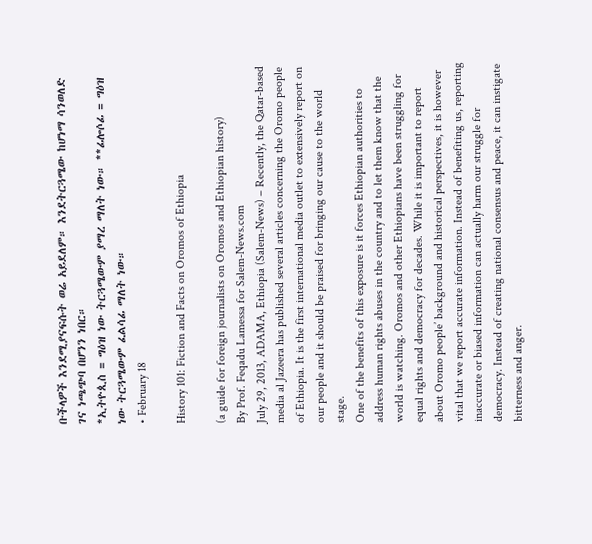ቡችላዎች እንደሚያናፍሱት ወሬ አይደለም። እንደትርጓሜው ከሆነማ ሳንወለድ ገና ነጫጭባ በሆንን ነበር።
*ኢትዮጲስ = ግዕዝ ነው ትርጓሜውም ያማረ ማለት ነው። **ፊሎሶፊ = ግዕዝ ነው ትርጓሜውም ፈልሳፊ ማለት ነው።
• February 18

History 101: Fiction and Facts on Oromos of Ethiopia

(a guide for foreign journalists on Oromos and Ethiopian history)
By Prof. Feqadu Lamessa for Salem-News.com
July 29, 2013, ADAMA, Ethiopia (Salem-News) – Recently, the Qatar-based media al Jazeera has published several articles concerning the Oromo people of Ethiopia. It is the first international media outlet to extensively report on our people and it should be praised for bringing our cause to the world stage.
One of the benefits of this exposure is it forces Ethiopian authorities to address human rights abuses in the country and to let them know that the world is watching. Oromos and other Ethiopians have been struggling for equal rights and democracy for decades. While it is important to report about Oromo people’ background and historical perspectives, it is however vital that we report accurate information. Instead of benefiting us, reporting inaccurate or biased information can actually harm our struggle for democracy. Instead of creating national consensus and peace, it can instigate bitterness and anger.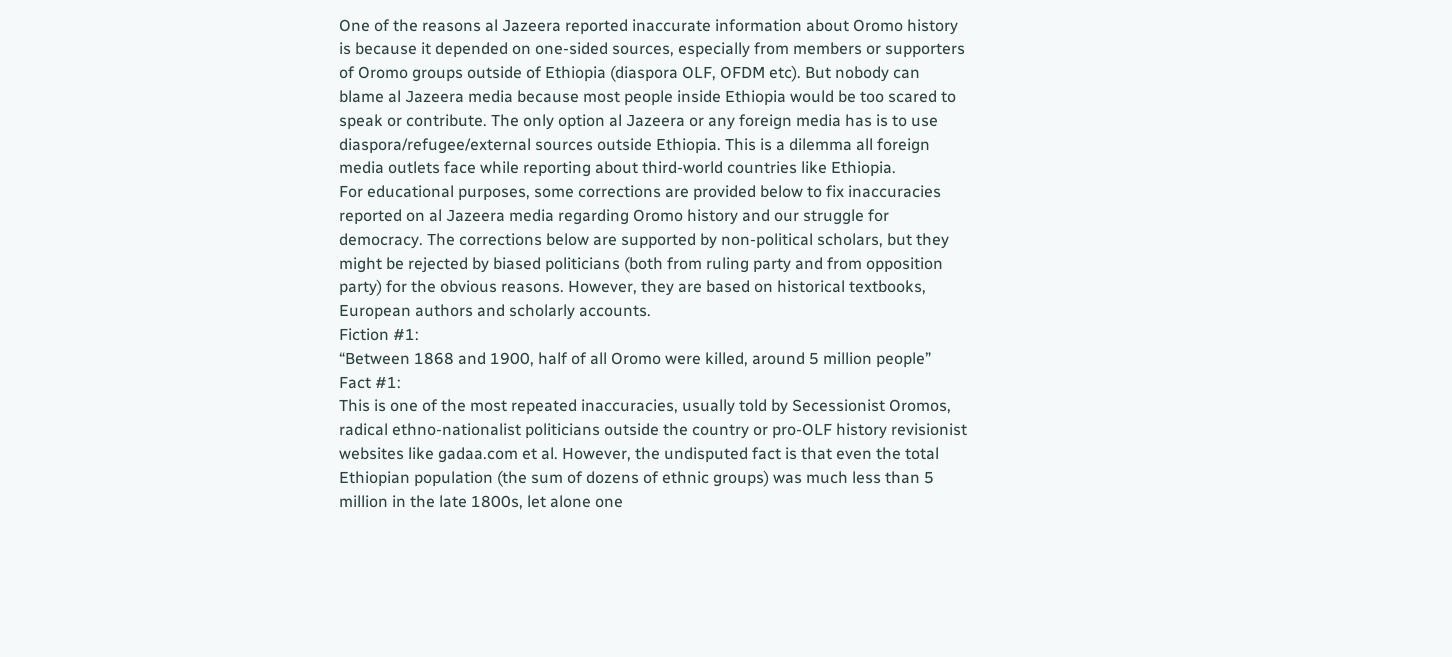One of the reasons al Jazeera reported inaccurate information about Oromo history is because it depended on one-sided sources, especially from members or supporters of Oromo groups outside of Ethiopia (diaspora OLF, OFDM etc). But nobody can blame al Jazeera media because most people inside Ethiopia would be too scared to speak or contribute. The only option al Jazeera or any foreign media has is to use diaspora/refugee/external sources outside Ethiopia. This is a dilemma all foreign media outlets face while reporting about third-world countries like Ethiopia.
For educational purposes, some corrections are provided below to fix inaccuracies reported on al Jazeera media regarding Oromo history and our struggle for democracy. The corrections below are supported by non-political scholars, but they might be rejected by biased politicians (both from ruling party and from opposition party) for the obvious reasons. However, they are based on historical textbooks, European authors and scholarly accounts.
Fiction #1:
“Between 1868 and 1900, half of all Oromo were killed, around 5 million people”
Fact #1:
This is one of the most repeated inaccuracies, usually told by Secessionist Oromos, radical ethno-nationalist politicians outside the country or pro-OLF history revisionist websites like gadaa.com et al. However, the undisputed fact is that even the total Ethiopian population (the sum of dozens of ethnic groups) was much less than 5 million in the late 1800s, let alone one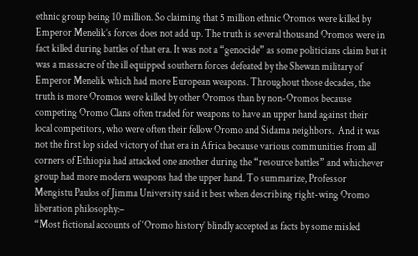ethnic group being 10 million. So claiming that 5 million ethnic Oromos were killed by Emperor Menelik’s forces does not add up. The truth is several thousand Oromos were in fact killed during battles of that era. It was not a “genocide” as some politicians claim but it was a massacre of the ill equipped southern forces defeated by the Shewan military of Emperor Menelik which had more European weapons. Throughout those decades, the truth is more Oromos were killed by other Oromos than by non-Oromos because competing Oromo Clans often traded for weapons to have an upper hand against their local competitors, who were often their fellow Oromo and Sidama neighbors.  And it was not the first lop sided victory of that era in Africa because various communities from all corners of Ethiopia had attacked one another during the “resource battles” and whichever group had more modern weapons had the upper hand. To summarize, Professor Mengistu Paulos of Jimma University said it best when describing right-wing Oromo liberation philosophy:–
“Most fictional accounts of ‘Oromo history’ blindly accepted as facts by some misled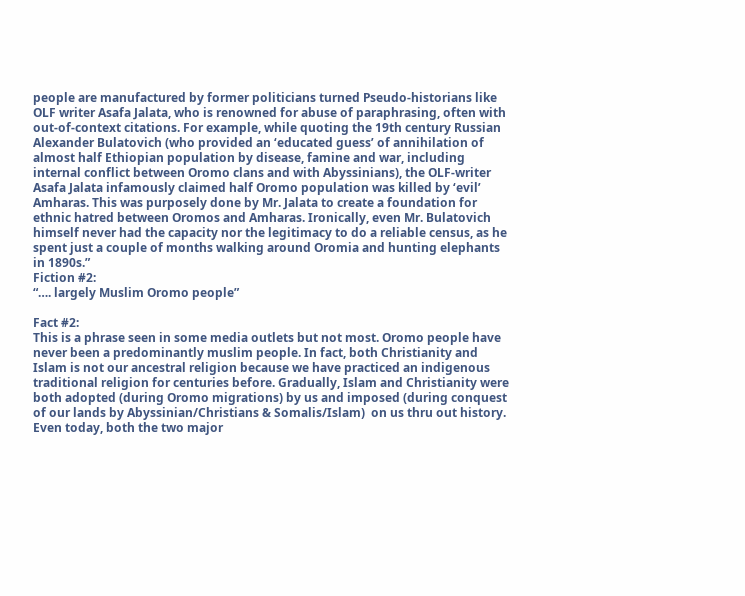people are manufactured by former politicians turned Pseudo-historians like OLF writer Asafa Jalata, who is renowned for abuse of paraphrasing, often with out-of-context citations. For example, while quoting the 19th century Russian Alexander Bulatovich (who provided an ‘educated guess’ of annihilation of almost half Ethiopian population by disease, famine and war, including internal conflict between Oromo clans and with Abyssinians), the OLF-writer Asafa Jalata infamously claimed half Oromo population was killed by ‘evil’ Amharas. This was purposely done by Mr. Jalata to create a foundation for ethnic hatred between Oromos and Amharas. Ironically, even Mr. Bulatovich himself never had the capacity nor the legitimacy to do a reliable census, as he spent just a couple of months walking around Oromia and hunting elephants in 1890s.”
Fiction #2:
“…. largely Muslim Oromo people”

Fact #2:
This is a phrase seen in some media outlets but not most. Oromo people have never been a predominantly muslim people. In fact, both Christianity and Islam is not our ancestral religion because we have practiced an indigenous traditional religion for centuries before. Gradually, Islam and Christianity were both adopted (during Oromo migrations) by us and imposed (during conquest of our lands by Abyssinian/Christians & Somalis/Islam)  on us thru out history. Even today, both the two major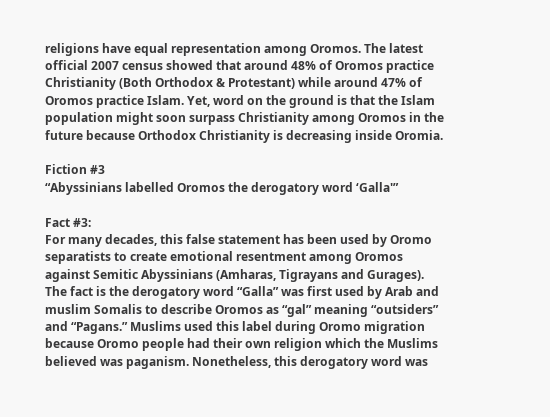religions have equal representation among Oromos. The latest official 2007 census showed that around 48% of Oromos practice Christianity (Both Orthodox & Protestant) while around 47% of Oromos practice Islam. Yet, word on the ground is that the Islam population might soon surpass Christianity among Oromos in the future because Orthodox Christianity is decreasing inside Oromia.

Fiction #3
“Abyssinians labelled Oromos the derogatory word ‘Galla'”

Fact #3:
For many decades, this false statement has been used by Oromo separatists to create emotional resentment among Oromos against Semitic Abyssinians (Amharas, Tigrayans and Gurages).  The fact is the derogatory word “Galla” was first used by Arab and muslim Somalis to describe Oromos as “gal” meaning “outsiders” and “Pagans.” Muslims used this label during Oromo migration because Oromo people had their own religion which the Muslims believed was paganism. Nonetheless, this derogatory word was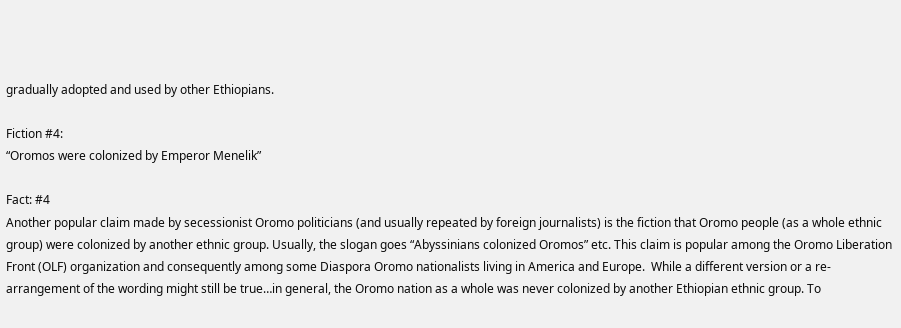gradually adopted and used by other Ethiopians.

Fiction #4:
“Oromos were colonized by Emperor Menelik”

Fact: #4
Another popular claim made by secessionist Oromo politicians (and usually repeated by foreign journalists) is the fiction that Oromo people (as a whole ethnic group) were colonized by another ethnic group. Usually, the slogan goes “Abyssinians colonized Oromos” etc. This claim is popular among the Oromo Liberation Front (OLF) organization and consequently among some Diaspora Oromo nationalists living in America and Europe.  While a different version or a re-arrangement of the wording might still be true…in general, the Oromo nation as a whole was never colonized by another Ethiopian ethnic group. To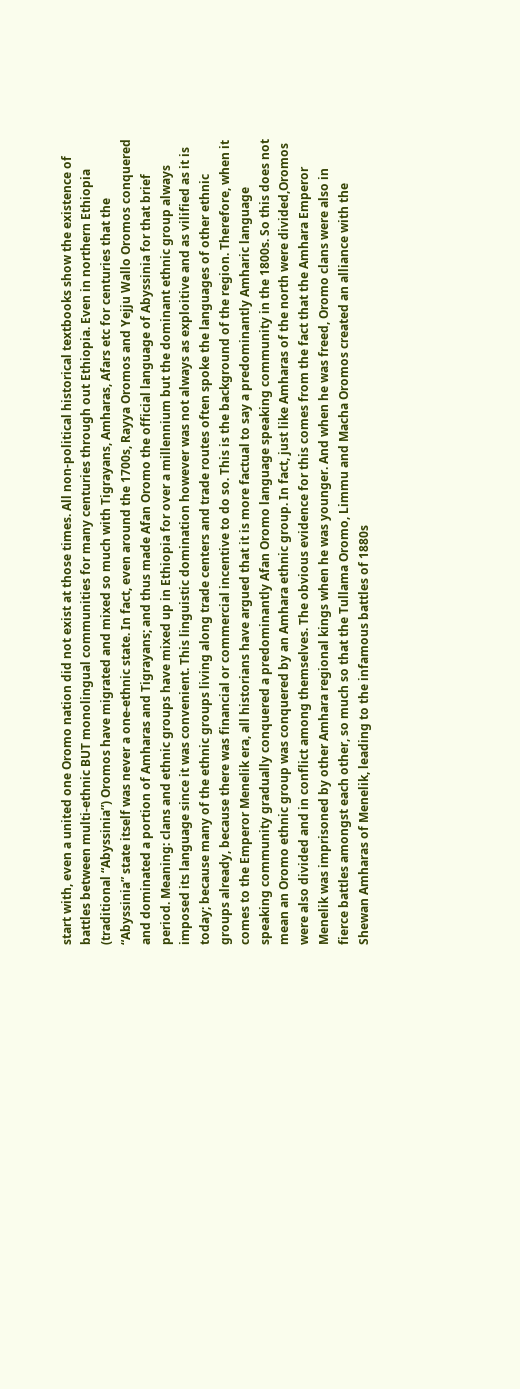start with, even a united one Oromo nation did not exist at those times. All non-political historical textbooks show the existence of battles between multi-ethnic BUT monolingual communities for many centuries through out Ethiopia. Even in northern Ethiopia (traditional “Abyssinia”) Oromos have migrated and mixed so much with Tigrayans, Amharas, Afars etc for centuries that the “Abyssinia” state itself was never a one-ethnic state. In fact, even around the 1700s, Rayya Oromos and Yejju Wallo Oromos conquered and dominated a portion of Amharas and Tigrayans; and thus made Afan Oromo the official language of Abyssinia for that brief period. Meaning: clans and ethnic groups have mixed up in Ethiopia for over a millennium but the dominant ethnic group always imposed its language since it was convenient. This linguistic domination however was not always as exploitive and as vilified as it is today; because many of the ethnic groups living along trade centers and trade routes often spoke the languages of other ethnic groups already, because there was financial or commercial incentive to do so. This is the background of the region. Therefore, when it comes to the Emperor Menelik era, all historians have argued that it is more factual to say a predominantly Amharic language speaking community gradually conquered a predominantly Afan Oromo language speaking community in the 1800s. So this does not mean an Oromo ethnic group was conquered by an Amhara ethnic group. In fact, just like Amharas of the north were divided,Oromos were also divided and in conflict among themselves. The obvious evidence for this comes from the fact that the Amhara Emperor Menelik was imprisoned by other Amhara regional kings when he was younger. And when he was freed, Oromo clans were also in fierce battles amongst each other, so much so that the Tullama Oromo, Limmu and Macha Oromos created an alliance with the Shewan Amharas of Menelik, leading to the infamous battles of 1880s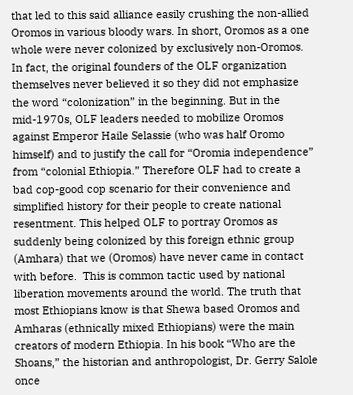that led to this said alliance easily crushing the non-allied Oromos in various bloody wars. In short, Oromos as a one whole were never colonized by exclusively non-Oromos. In fact, the original founders of the OLF organization themselves never believed it so they did not emphasize the word “colonization” in the beginning. But in the mid-1970s, OLF leaders needed to mobilize Oromos against Emperor Haile Selassie (who was half Oromo himself) and to justify the call for “Oromia independence” from “colonial Ethiopia.” Therefore OLF had to create a bad cop-good cop scenario for their convenience and simplified history for their people to create national resentment. This helped OLF to portray Oromos as suddenly being colonized by this foreign ethnic group (Amhara) that we (Oromos) have never came in contact with before.  This is common tactic used by national liberation movements around the world. The truth that most Ethiopians know is that Shewa based Oromos and Amharas (ethnically mixed Ethiopians) were the main creators of modern Ethiopia. In his book “Who are the Shoans,” the historian and anthropologist, Dr. Gerry Salole once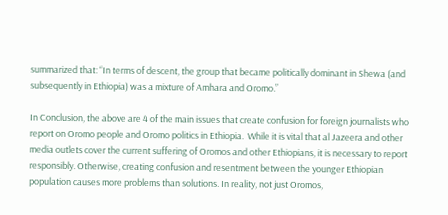summarized that: “In terms of descent, the group that became politically dominant in Shewa (and subsequently in Ethiopia) was a mixture of Amhara and Oromo.”

In Conclusion, the above are 4 of the main issues that create confusion for foreign journalists who report on Oromo people and Oromo politics in Ethiopia.  While it is vital that al Jazeera and other media outlets cover the current suffering of Oromos and other Ethiopians, it is necessary to report responsibly. Otherwise, creating confusion and resentment between the younger Ethiopian population causes more problems than solutions. In reality, not just Oromos,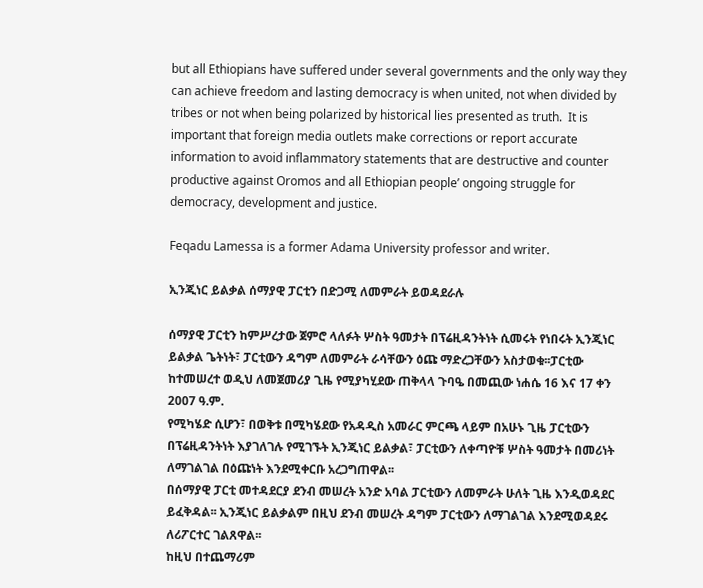but all Ethiopians have suffered under several governments and the only way they can achieve freedom and lasting democracy is when united, not when divided by tribes or not when being polarized by historical lies presented as truth.  It is important that foreign media outlets make corrections or report accurate information to avoid inflammatory statements that are destructive and counter productive against Oromos and all Ethiopian people’ ongoing struggle for democracy, development and justice.

Feqadu Lamessa is a former Adama University professor and writer.

ኢንጂነር ይልቃል ሰማያዊ ፓርቲን በድጋሚ ለመምራት ይወዳደራሉ

ሰማያዊ ፓርቲን ከምሥረታው ጀምሮ ላለፉት ሦስት ዓመታት በፕሬዚዳንትነት ሲመሩት የነበሩት ኢንጂነር ይልቃል ጌትነት፣ ፓርቲውን ዳግም ለመምራት ራሳቸውን ዕጩ ማድረጋቸውን አስታወቁ፡፡ፓርቲው ከተመሠረተ ወዲህ ለመጀመሪያ ጊዜ የሚያካሂደው ጠቅላላ ጉባዔ በመጪው ነሐሴ 16 እና 17 ቀን 2007 ዓ.ም.
የሚካሄድ ሲሆን፣ በወቅቱ በሚካሄደው የአዳዲስ አመራር ምርጫ ላይም በአሁኑ ጊዜ ፓርቲውን በፕሬዚዳንትነት እያገለገሉ የሚገኙት ኢንጂነር ይልቃል፣ ፓርቲውን ለቀጣዮቹ ሦስት ዓመታት በመሪነት ለማገልገል በዕጩነት እንደሚቀርቡ አረጋግጠዋል፡፡
በሰማያዊ ፓርቲ መተዳደርያ ደንብ መሠረት አንድ አባል ፓርቲውን ለመምራት ሁለት ጊዜ እንዲወዳደር ይፈቅዳል፡፡ ኢንጂነር ይልቃልም በዚህ ደንብ መሠረት ዳግም ፓርቲውን ለማገልገል እንደሚወዳደሩ ለሪፖርተር ገልጸዋል፡፡
ከዚህ በተጨማሪም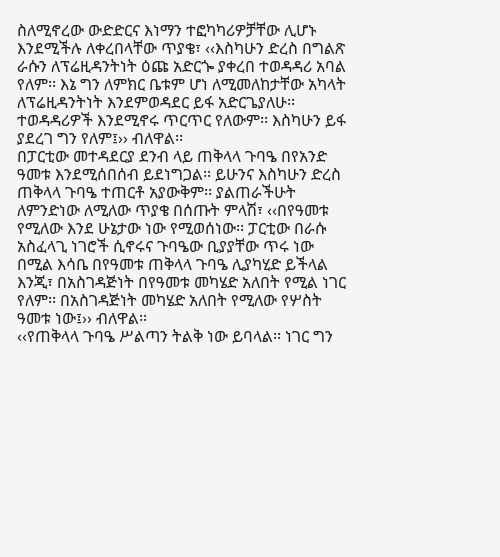ስለሚኖረው ውድድርና እነማን ተፎካካሪዎቻቸው ሊሆኑ እንደሚችሉ ለቀረበላቸው ጥያቄ፣ ‹‹እስካሁን ድረስ በግልጽ ራሱን ለፕሬዚዳንትነት ዕጩ አድርጐ ያቀረበ ተወዳዳሪ አባል የለም፡፡ እኔ ግን ለምክር ቤቱም ሆነ ለሚመለከታቸው አካላት ለፕሬዚዳንትነት እንደምወዳደር ይፋ አድርጌያለሁ፡፡ ተወዳዳሪዎች እንደሚኖሩ ጥርጥር የለውም፡፡ እስካሁን ይፋ ያደረገ ግን የለም፤›› ብለዋል፡፡
በፓርቲው መተዳደርያ ደንብ ላይ ጠቅላላ ጉባዔ በየአንድ ዓመቱ እንደሚሰበሰብ ይደነግጋል፡፡ ይሁንና እስካሁን ድረስ ጠቅላላ ጉባዔ ተጠርቶ አያውቅም፡፡ ያልጠራችሁት ለምንድነው ለሚለው ጥያቄ በሰጡት ምላሽ፣ ‹‹በየዓመቱ የሚለው እንደ ሁኔታው ነው የሚወሰነው፡፡ ፓርቲው በራሱ አስፈላጊ ነገሮች ሲኖሩና ጉባዔው ቢያያቸው ጥሩ ነው በሚል እሳቤ በየዓመቱ ጠቅላላ ጉባዔ ሊያካሂድ ይችላል እንጂ፣ በአስገዳጅነት በየዓመቱ መካሄድ አለበት የሚል ነገር የለም፡፡ በአስገዳጅነት መካሄድ አለበት የሚለው የሦስት ዓመቱ ነው፤›› ብለዋል፡፡
‹‹የጠቅላላ ጉባዔ ሥልጣን ትልቅ ነው ይባላል፡፡ ነገር ግን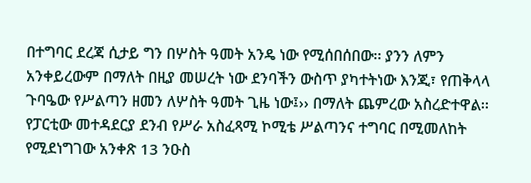በተግባር ደረጃ ሲታይ ግን በሦስት ዓመት አንዴ ነው የሚሰበሰበው፡፡ ያንን ለምን አንቀይረውም በማለት በዚያ መሠረት ነው ደንባችን ውስጥ ያካተትነው እንጂ፣ የጠቅላላ ጉባዔው የሥልጣን ዘመን ለሦስት ዓመት ጊዜ ነው፤›› በማለት ጨምረው አስረድተዋል፡፡
የፓርቲው መተዳደርያ ደንብ የሥራ አስፈጻሚ ኮሚቴ ሥልጣንና ተግባር በሚመለከት የሚደነግገው አንቀጽ 13 ንዑስ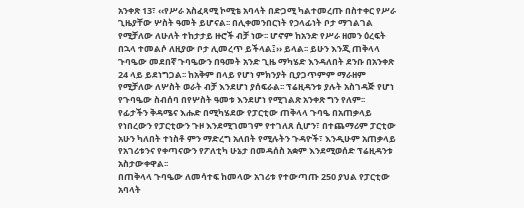አንቀጽ 13፣ ‹‹የሥራ አስፈጻሚ ኮሚቴ አባላት በድጋሚ ካልተመረጡ በስተቀር የሥራ ጊዜያቸው ሦስት ዓመት ይሆናል፡፡ በሊቀመንበርነት የኃላፊነት ቦታ ማገልገል የሚቻለው ለሁለት ተከታታይ ዙሮች ብቻ ነው፡፡ ሆኖም ከአንድ የሥራ ዘመን ዕረፍት በኋላ ተመልሶ ለዚያው ቦታ ሊመረጥ ይችላል፤›› ይላል፡፡ ይሁን እንጂ ጠቅላላ ጉባዔው መደበኛ ጉባዔውን በዓመት አንድ ጊዜ ማካሄድ እንዳለበት ደንቡ በአንቀጽ 24 ላይ ይደነግጋል፡፡ ከአቅም በላይ የሆነ ምክንያት ቢያጋጥምም ማራዘም የሚቻለው ለሦስት ወራት ብቻ እንደሆነ ያሰፍራል፡፡ ፕሬዚዳንቱ ያሉት አስገዳጅ የሆነ የጉባዔው ስብሰባ በየሦስት ዓመቱ እንደሆነ የሚገልጽ አንቀጽ ግን የለም፡፡
የፊታችን ቅዳሜና እሑድ በሚካሄደው የፓርቲው ጠቅላላ ጉባዔ በአጠቃላይ የነበረውን የፓርቲውን ጉዞ እንደሚገመገም የተገለጸ ሲሆን፣ በተጨማሪም ፓርቲው አሁን ካለበት ተነስቶ ምን ማድረግ አለበት የሚሉትን ጉዳዮች፣ እንዲሁም አጠቃላይ የአገሪቱንና የቀጣናውን የፖለቲካ ሁኔታ በመዳሰስ አቋም እንደሚወሰድ ፕሬዚዳንቱ አስታውቀዋል፡፡
በጠቅላላ ጉባዔው ለመሳተፍ ከመላው አገሪቱ የተውጣጡ 250 ያህል የፓርቲው አባላት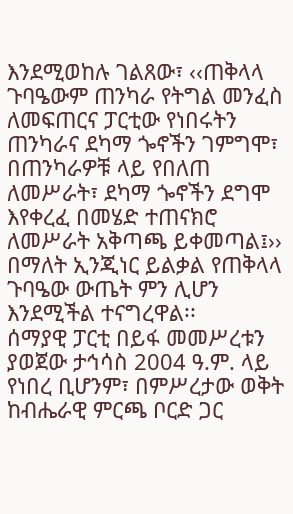እንደሚወከሉ ገልጸው፣ ‹‹ጠቅላላ ጉባዔውም ጠንካራ የትግል መንፈስ ለመፍጠርና ፓርቲው የነበሩትን ጠንካራና ደካማ ጐኖችን ገምግሞ፣ በጠንካራዎቹ ላይ የበለጠ ለመሥራት፣ ደካማ ጐኖችን ደግሞ እየቀረፈ በመሄድ ተጠናክሮ ለመሥራት አቅጣጫ ይቀመጣል፤›› በማለት ኢንጂነር ይልቃል የጠቅላላ ጉባዔው ውጤት ምን ሊሆን እንደሚችል ተናግረዋል፡፡
ሰማያዊ ፓርቲ በይፋ መመሥረቱን ያወጀው ታኅሳስ 2004 ዓ.ም. ላይ የነበረ ቢሆንም፣ በምሥረታው ወቅት ከብሔራዊ ምርጫ ቦርድ ጋር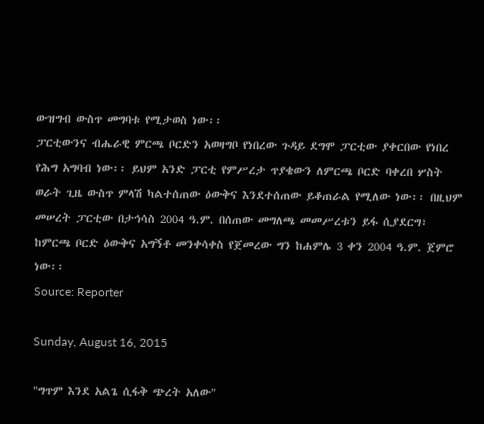ውዝግብ ውስጥ መግባቱ የሚታወስ ነው፡፡
ፓርቲውንና ብሔራዊ ምርጫ ቦርድን አወዛግቦ የነበረው ጉዳይ ደግሞ ፓርቲው ያቀርበው የነበረ የሕግ አግባብ ነው፡፡ ይህም አንድ ፓርቲ የምሥረታ ጥያቄውን ለምርጫ ቦርድ ባቀረበ ሦስት ወራት ጊዜ ውስጥ ምላሽ ካልተሰጠው ዕውቅና እንደተሰጠው ይቆጠራል የሚለው ነው፡፡ በዚህም መሠረት ፓርቲው በታኅሳስ 2004 ዓ.ም. በሰጠው መግለጫ መመሥረቱን ይፋ ሲያደርግ፣ ከምርጫ ቦርድ ዕውቅና አግኝቶ መንቀሳቀስ የጀመረው ግን ከሐምሌ 3 ቀን 2004 ዓ.ም. ጀምሮ ነው፡፡
Source: Reporter

Sunday, August 16, 2015

"ግጥም እንደ አልጌ ሲፋቅ ጭረት አለው"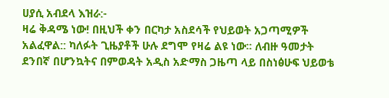ሀያሲ አብደላ እዝራ:-
ዛሬ ቅዳሜ ነው! በዚህች ቀን በርካታ አስደሳች የህይወት አጋጣሚዎች አልፈዋል:: ካለፉት ጊዜያቶች ሁሉ ደግሞ የዛሬ ልዩ ነው፡፡ ለብዙ ዓመታት ደንበኛ በሆንኳትና በምወዳት አዲስ አድማስ ጋዜጣ ላይ በስነፅሁፍ ህይወቴ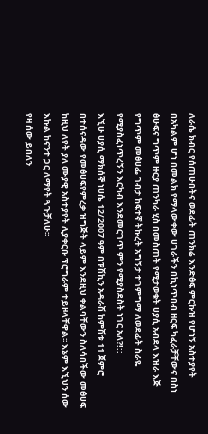ለራሴ ክብር የሰጠሁበትና ወደፊት ጠንክሬ እንድፅፍ ምርኩዝ የሆነኝ አስተያየት በአካልም ሆነ በመልክ የማላውቀው ሀገራችን በኪነጥበብ ዘርፍ ካፈራቻቸውና በስነ ፅሁፍና ግጥም ዙርያ ጠንካራ ሂስ በመስጠት የሚታወቁት ሀያሲ አብደላ እዝራ እጅ የግጥም መፅሀፌ ገብታ ከፍተኛ ትኩረት አግኝታ ተገምግማ ለወደፊት ስራዬ የሚያስፈነጥረኝን እርካብ እንደመርገጥ ምን የሚያስደስት ነገር አለ?!::
እኚሁ ሀያሲ ማክሰኞ ነሀሴ 12/2007 ዓም በፑሽኪን አዳራሽ ከምሽቱ 11 ጀምሮ በተሰናዳው የመፅሀፍየምረቃ ዝግጅት ላይም እንደዚህ ቀልባቸውን ስለሳበችው መፅሀፍ ከዚህ ለየት ያለ ሙያዊ አስተያየት ሊያቀርቡ ፕሮግራም ተይዞላቸዋል፡፡ እኔም እኚህን ሰው እኩል ከናንተ ጋር ለማየት ጓጉቻለሁ፡፡
የዛ ሰው ይበለን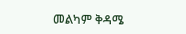መልካም ቅዳሜ